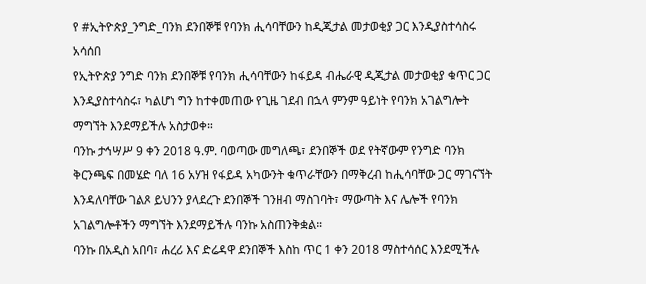የ #ኢትዮጵያ_ንግድ_ባንክ ደንበኞቹ የባንክ ሒሳባቸውን ከዲጂታል መታወቂያ ጋር እንዲያስተሳስሩ አሳሰበ
የኢትዮጵያ ንግድ ባንክ ደንበኞቹ የባንክ ሒሳባቸውን ከፋይዳ ብሔራዊ ዲጂታል መታወቂያ ቁጥር ጋር እንዲያስተሳስሩ፣ ካልሆነ ግን ከተቀመጠው የጊዜ ገደብ በኋላ ምንም ዓይነት የባንክ አገልግሎት ማግኘት እንደማይችሉ አስታወቀ።
ባንኩ ታኅሣሥ 9 ቀን 2018 ዓ.ም. ባወጣው መግለጫ፣ ደንበኞች ወደ የትኛውም የንግድ ባንክ ቅርንጫፍ በመሄድ ባለ 16 አሃዝ የፋይዳ አካውንት ቁጥራቸውን በማቅረብ ከሒሳባቸው ጋር ማገናኘት እንዳለባቸው ገልጾ ይህንን ያላደረጉ ደንበኞች ገንዘብ ማስገባት፣ ማውጣት እና ሌሎች የባንክ አገልግሎቶችን ማግኘት እንደማይችሉ ባንኩ አስጠንቅቋል።
ባንኩ በአዲስ አበባ፣ ሐረሪ እና ድሬዳዋ ደንበኞች እስከ ጥር 1 ቀን 2018 ማስተሳሰር እንደሚችሉ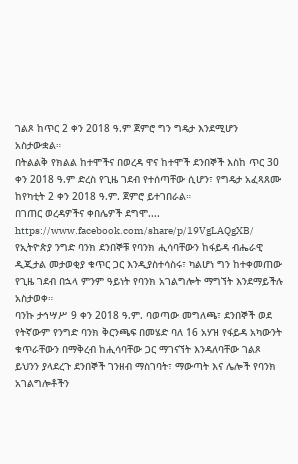ገልጾ ከጥር 2 ቀን 2018 ዓ.ም ጀምሮ ግን ግዴታ እንደሚሆን አስታውቋል።
በትልልቅ የክልል ከተሞችና በወረዳ ዋና ከተሞች ደንበኞች እስከ ጥር 30 ቀን 2018 ዓ.ም ድረስ የጊዜ ገደብ የተሰጣቸው ሲሆን፣ የግዴታ አፈጻጸሙ ከየካቲት 2 ቀን 2018 ዓ.ም. ጀምሮ ይተገበራል።
በገጠር ወረዳዎችና ቀበሌዎች ደግሞ....
https://www.facebook.com/share/p/19VgLAQgXB/
የኢትዮጵያ ንግድ ባንክ ደንበኞቹ የባንክ ሒሳባቸውን ከፋይዳ ብሔራዊ ዲጂታል መታወቂያ ቁጥር ጋር እንዲያስተሳስሩ፣ ካልሆነ ግን ከተቀመጠው የጊዜ ገደብ በኋላ ምንም ዓይነት የባንክ አገልግሎት ማግኘት እንደማይችሉ አስታወቀ።
ባንኩ ታኅሣሥ 9 ቀን 2018 ዓ.ም. ባወጣው መግለጫ፣ ደንበኞች ወደ የትኛውም የንግድ ባንክ ቅርንጫፍ በመሄድ ባለ 16 አሃዝ የፋይዳ አካውንት ቁጥራቸውን በማቅረብ ከሒሳባቸው ጋር ማገናኘት እንዳለባቸው ገልጾ ይህንን ያላደረጉ ደንበኞች ገንዘብ ማስገባት፣ ማውጣት እና ሌሎች የባንክ አገልግሎቶችን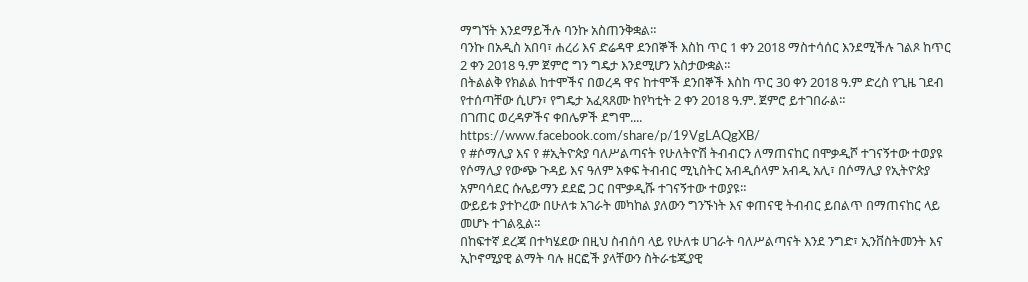ማግኘት እንደማይችሉ ባንኩ አስጠንቅቋል።
ባንኩ በአዲስ አበባ፣ ሐረሪ እና ድሬዳዋ ደንበኞች እስከ ጥር 1 ቀን 2018 ማስተሳሰር እንደሚችሉ ገልጾ ከጥር 2 ቀን 2018 ዓ.ም ጀምሮ ግን ግዴታ እንደሚሆን አስታውቋል።
በትልልቅ የክልል ከተሞችና በወረዳ ዋና ከተሞች ደንበኞች እስከ ጥር 30 ቀን 2018 ዓ.ም ድረስ የጊዜ ገደብ የተሰጣቸው ሲሆን፣ የግዴታ አፈጻጸሙ ከየካቲት 2 ቀን 2018 ዓ.ም. ጀምሮ ይተገበራል።
በገጠር ወረዳዎችና ቀበሌዎች ደግሞ....
https://www.facebook.com/share/p/19VgLAQgXB/
የ #ሶማሊያ እና የ #ኢትዮጵያ ባለሥልጣናት የሁለትዮሽ ትብብርን ለማጠናከር በሞቃዲሾ ተገናኝተው ተወያዩ
የሶማሊያ የውጭ ጉዳይ እና ዓለም አቀፍ ትብብር ሚኒስትር አብዲሰላም አብዲ አሊ፣ በሶማሊያ የኢትዮጵያ አምባሳደር ሱሌይማን ደደፎ ጋር በሞቃዲሹ ተገናኝተው ተወያዩ።
ውይይቱ ያተኮረው በሁለቱ አገራት መካከል ያለውን ግንኙነት እና ቀጠናዊ ትብብር ይበልጥ በማጠናከር ላይ መሆኑ ተገልጿል።
በከፍተኛ ደረጃ በተካሄደው በዚህ ስብሰባ ላይ የሁለቱ ሀገራት ባለሥልጣናት እንደ ንግድ፣ ኢንቨስትመንት እና ኢኮኖሚያዊ ልማት ባሉ ዘርፎች ያላቸውን ስትራቴጂያዊ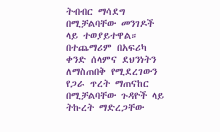ትብብር ማሳደግ በሚቻልባቸው መንገዶች ላይ ተወያይተዋል።
በተጨማሪም በአፍሪካ ቀንድ ሰላምና ደህንነትን ለማስጠበቅ የሚደረገውን የጋራ ጥረት ማጠናከር በሚቻልባቸው ጉዳዮች ላይ ትኩረት ማድረጋቸው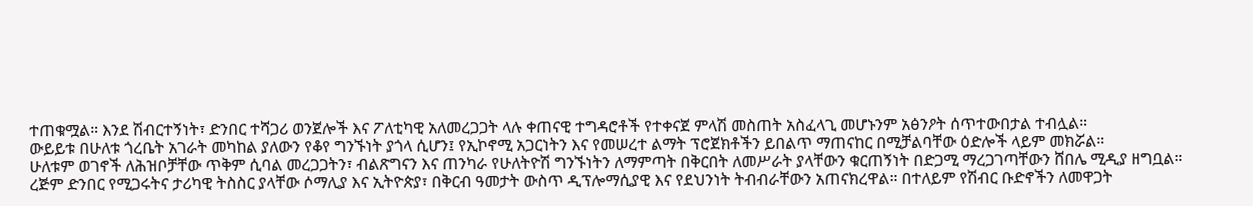ተጠቁሟል። እንደ ሽብርተኝነት፣ ድንበር ተሻጋሪ ወንጀሎች እና ፖለቲካዊ አለመረጋጋት ላሉ ቀጠናዊ ተግዳሮቶች የተቀናጀ ምላሽ መስጠት አስፈላጊ መሆኑንም አፅንዖት ሰጥተውበታል ተብሏል።
ውይይቱ በሁለቱ ጎረቤት አገራት መካከል ያለውን የቆየ ግንኙነት ያጎላ ሲሆን፤ የኢኮኖሚ አጋርነትን እና የመሠረተ ልማት ፕሮጀክቶችን ይበልጥ ማጠናከር በሚቻልባቸው ዕድሎች ላይም መክሯል።
ሁለቱም ወገኖች ለሕዝቦቻቸው ጥቅም ሲባል መረጋጋትን፣ ብልጽግናን እና ጠንካራ የሁለትዮሽ ግንኙነትን ለማምጣት በቅርበት ለመሥራት ያላቸውን ቁርጠኝነት በድጋሚ ማረጋገጣቸውን ሸበሌ ሚዲያ ዘግቧል።
ረጅም ድንበር የሚጋሩትና ታሪካዊ ትስስር ያላቸው ሶማሊያ እና ኢትዮጵያ፣ በቅርብ ዓመታት ውስጥ ዲፕሎማሲያዊ እና የደህንነት ትብብራቸውን አጠናክረዋል። በተለይም የሽብር ቡድኖችን ለመዋጋት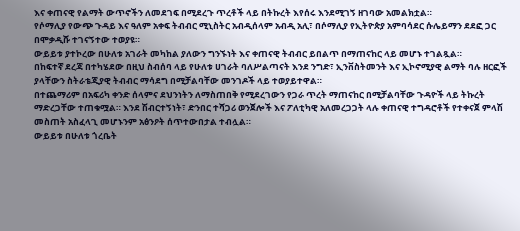እና ቀጠናዊ የልማት ውጥኖችን ለመደገፍ በሚደረጉ ጥረቶች ላይ በትኩረት እየሰሩ እንደሚገኝ ዘገባው አመልክቷል።
የሶማሊያ የውጭ ጉዳይ እና ዓለም አቀፍ ትብብር ሚኒስትር አብዲሰላም አብዲ አሊ፣ በሶማሊያ የኢትዮጵያ አምባሳደር ሱሌይማን ደደፎ ጋር በሞቃዲሹ ተገናኝተው ተወያዩ።
ውይይቱ ያተኮረው በሁለቱ አገራት መካከል ያለውን ግንኙነት እና ቀጠናዊ ትብብር ይበልጥ በማጠናከር ላይ መሆኑ ተገልጿል።
በከፍተኛ ደረጃ በተካሄደው በዚህ ስብሰባ ላይ የሁለቱ ሀገራት ባለሥልጣናት እንደ ንግድ፣ ኢንቨስትመንት እና ኢኮኖሚያዊ ልማት ባሉ ዘርፎች ያላቸውን ስትራቴጂያዊ ትብብር ማሳደግ በሚቻልባቸው መንገዶች ላይ ተወያይተዋል።
በተጨማሪም በአፍሪካ ቀንድ ሰላምና ደህንነትን ለማስጠበቅ የሚደረገውን የጋራ ጥረት ማጠናከር በሚቻልባቸው ጉዳዮች ላይ ትኩረት ማድረጋቸው ተጠቁሟል። እንደ ሽብርተኝነት፣ ድንበር ተሻጋሪ ወንጀሎች እና ፖለቲካዊ አለመረጋጋት ላሉ ቀጠናዊ ተግዳሮቶች የተቀናጀ ምላሽ መስጠት አስፈላጊ መሆኑንም አፅንዖት ሰጥተውበታል ተብሏል።
ውይይቱ በሁለቱ ጎረቤት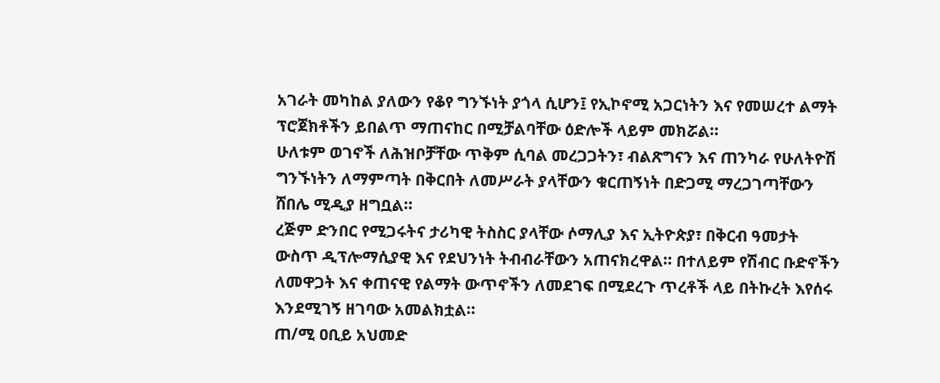አገራት መካከል ያለውን የቆየ ግንኙነት ያጎላ ሲሆን፤ የኢኮኖሚ አጋርነትን እና የመሠረተ ልማት ፕሮጀክቶችን ይበልጥ ማጠናከር በሚቻልባቸው ዕድሎች ላይም መክሯል።
ሁለቱም ወገኖች ለሕዝቦቻቸው ጥቅም ሲባል መረጋጋትን፣ ብልጽግናን እና ጠንካራ የሁለትዮሽ ግንኙነትን ለማምጣት በቅርበት ለመሥራት ያላቸውን ቁርጠኝነት በድጋሚ ማረጋገጣቸውን ሸበሌ ሚዲያ ዘግቧል።
ረጅም ድንበር የሚጋሩትና ታሪካዊ ትስስር ያላቸው ሶማሊያ እና ኢትዮጵያ፣ በቅርብ ዓመታት ውስጥ ዲፕሎማሲያዊ እና የደህንነት ትብብራቸውን አጠናክረዋል። በተለይም የሽብር ቡድኖችን ለመዋጋት እና ቀጠናዊ የልማት ውጥኖችን ለመደገፍ በሚደረጉ ጥረቶች ላይ በትኩረት እየሰሩ እንደሚገኝ ዘገባው አመልክቷል።
ጠ/ሚ ዐቢይ አህመድ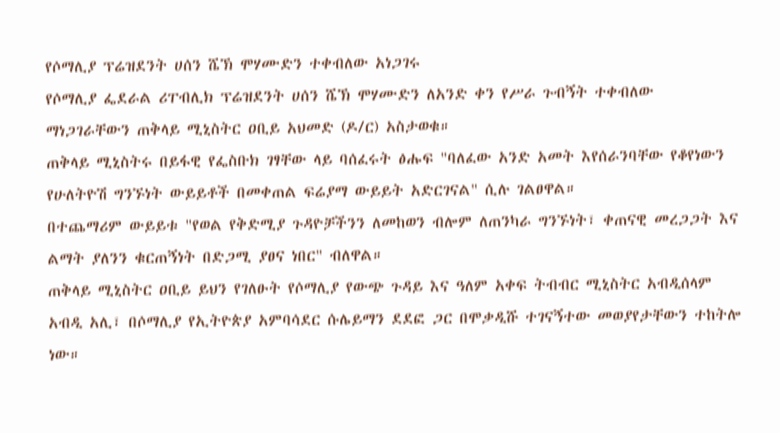የሶማሊያ ፕሬዝደንት ሀሰን ሼኽ ሞሃሙድን ተቀብለው አነጋገሩ
የሶማሊያ ፌደራል ሪፐብሊክ ፕሬዝደንት ሀሰን ሼኽ ሞሃሙድን ለአንድ ቀን የሥራ ጉብኝት ተቀብለው ማነጋገራቸውን ጠቅላይ ሚኒስትር ዐቢይ አህመድ (ዶ/ር) አስታወቁ።
ጠቅላይ ሚኒስትሩ በይፋዊ የፌስቡክ ገፃቸው ላይ ባሰፈሩት ፅሑፍ "ባለፈው አንድ አመት እየሰራንባቸው የቆየነውን የሁለትዮሽ ግንኙነት ውይይቶች በመቀጠል ፍሬያማ ውይይት አድርገናል" ሲሉ ገልፀዋል።
በተጨማሪም ውይይቱ "የወል የቅድሚያ ጉዳዮቻችንን ለመከወን ብሎም ለጠንካራ ግንኙነት፣ ቀጠናዊ መረጋጋት እና ልማት ያለንን ቁርጠኝነት በድጋሚ ያፀና ነበር" ብለዋል።
ጠቅላይ ሚኒስትር ዐቢይ ይህን የገለፁት የሶማሊያ የውጭ ጉዳይ እና ዓለም አቀፍ ትብብር ሚኒስትር አብዲሰላም አብዲ አሊ፣ በሶማሊያ የኢትዮጵያ አምባሳደር ሱሌይማን ደደፎ ጋር በሞቃዲሹ ተገናኝተው መወያየታቸውን ተከትሎ ነው።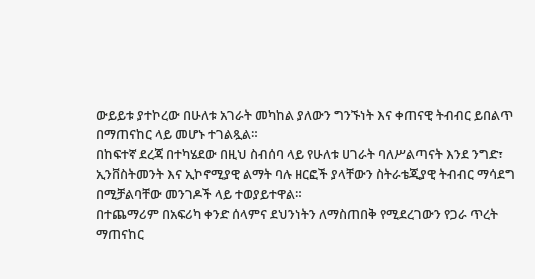ውይይቱ ያተኮረው በሁለቱ አገራት መካከል ያለውን ግንኙነት እና ቀጠናዊ ትብብር ይበልጥ በማጠናከር ላይ መሆኑ ተገልጿል።
በከፍተኛ ደረጃ በተካሄደው በዚህ ስብሰባ ላይ የሁለቱ ሀገራት ባለሥልጣናት እንደ ንግድ፣ ኢንቨስትመንት እና ኢኮኖሚያዊ ልማት ባሉ ዘርፎች ያላቸውን ስትራቴጂያዊ ትብብር ማሳደግ በሚቻልባቸው መንገዶች ላይ ተወያይተዋል።
በተጨማሪም በአፍሪካ ቀንድ ሰላምና ደህንነትን ለማስጠበቅ የሚደረገውን የጋራ ጥረት ማጠናከር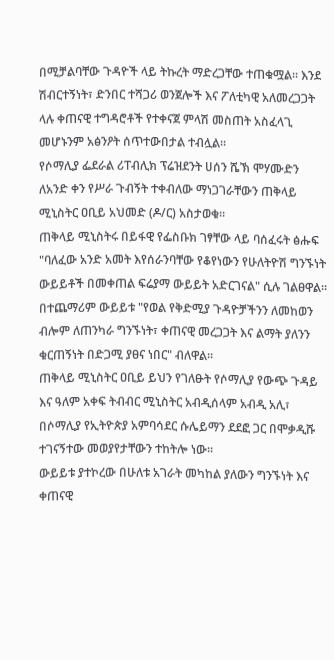በሚቻልባቸው ጉዳዮች ላይ ትኩረት ማድረጋቸው ተጠቁሟል። እንደ ሽብርተኝነት፣ ድንበር ተሻጋሪ ወንጀሎች እና ፖለቲካዊ አለመረጋጋት ላሉ ቀጠናዊ ተግዳሮቶች የተቀናጀ ምላሽ መስጠት አስፈላጊ መሆኑንም አፅንዖት ሰጥተውበታል ተብሏል።
የሶማሊያ ፌደራል ሪፐብሊክ ፕሬዝደንት ሀሰን ሼኽ ሞሃሙድን ለአንድ ቀን የሥራ ጉብኝት ተቀብለው ማነጋገራቸውን ጠቅላይ ሚኒስትር ዐቢይ አህመድ (ዶ/ር) አስታወቁ።
ጠቅላይ ሚኒስትሩ በይፋዊ የፌስቡክ ገፃቸው ላይ ባሰፈሩት ፅሑፍ "ባለፈው አንድ አመት እየሰራንባቸው የቆየነውን የሁለትዮሽ ግንኙነት ውይይቶች በመቀጠል ፍሬያማ ውይይት አድርገናል" ሲሉ ገልፀዋል።
በተጨማሪም ውይይቱ "የወል የቅድሚያ ጉዳዮቻችንን ለመከወን ብሎም ለጠንካራ ግንኙነት፣ ቀጠናዊ መረጋጋት እና ልማት ያለንን ቁርጠኝነት በድጋሚ ያፀና ነበር" ብለዋል።
ጠቅላይ ሚኒስትር ዐቢይ ይህን የገለፁት የሶማሊያ የውጭ ጉዳይ እና ዓለም አቀፍ ትብብር ሚኒስትር አብዲሰላም አብዲ አሊ፣ በሶማሊያ የኢትዮጵያ አምባሳደር ሱሌይማን ደደፎ ጋር በሞቃዲሹ ተገናኝተው መወያየታቸውን ተከትሎ ነው።
ውይይቱ ያተኮረው በሁለቱ አገራት መካከል ያለውን ግንኙነት እና ቀጠናዊ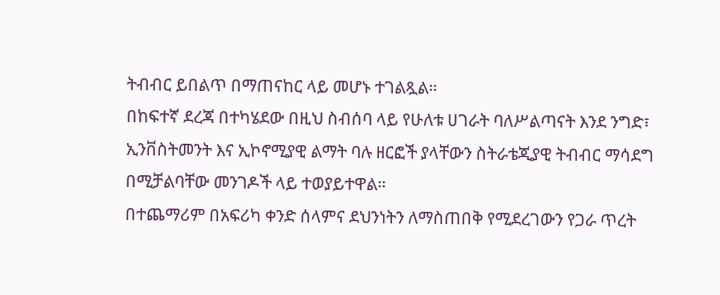ትብብር ይበልጥ በማጠናከር ላይ መሆኑ ተገልጿል።
በከፍተኛ ደረጃ በተካሄደው በዚህ ስብሰባ ላይ የሁለቱ ሀገራት ባለሥልጣናት እንደ ንግድ፣ ኢንቨስትመንት እና ኢኮኖሚያዊ ልማት ባሉ ዘርፎች ያላቸውን ስትራቴጂያዊ ትብብር ማሳደግ በሚቻልባቸው መንገዶች ላይ ተወያይተዋል።
በተጨማሪም በአፍሪካ ቀንድ ሰላምና ደህንነትን ለማስጠበቅ የሚደረገውን የጋራ ጥረት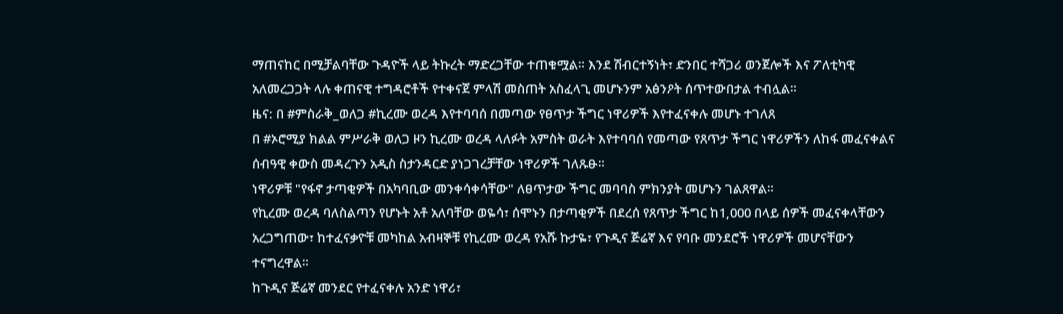ማጠናከር በሚቻልባቸው ጉዳዮች ላይ ትኩረት ማድረጋቸው ተጠቁሟል። እንደ ሽብርተኝነት፣ ድንበር ተሻጋሪ ወንጀሎች እና ፖለቲካዊ አለመረጋጋት ላሉ ቀጠናዊ ተግዳሮቶች የተቀናጀ ምላሽ መስጠት አስፈላጊ መሆኑንም አፅንዖት ሰጥተውበታል ተብሏል።
ዜና: በ #ምስራቅ_ወለጋ #ኪረሙ ወረዳ እየተባባሰ በመጣው የፀጥታ ችግር ነዋሪዎች እየተፈናቀሉ መሆኑ ተገለጸ
በ #ኦሮሚያ ክልል ምሥራቅ ወለጋ ዞን ኪረሙ ወረዳ ላለፉት አምስት ወራት እየተባባሰ የመጣው የጸጥታ ችግር ነዋሪዎችን ለከፋ መፈናቀልና ሰብዓዊ ቀውስ መዳረጉን አዲስ ስታንዳርድ ያነጋገረቻቸው ነዋሪዎች ገለጹፁ።
ነዋሪዎቹ "የፋኖ ታጣቂዎች በአካባቢው መንቀሳቀሳቸው" ለፀጥታው ችግር መባባስ ምክንያት መሆኑን ገልጸዋል።
የኪረሙ ወረዳ ባለስልጣን የሆኑት አቶ አለባቸው ወዬሳ፣ ሰሞኑን በታጣቂዎች በደረሰ የጸጥታ ችግር ከ1,000 በላይ ሰዎች መፈናቀላቸውን አረጋግጠው፣ ከተፈናቃዮቹ መካከል አብዛኞቹ የኪረሙ ወረዳ የአሹ ኩታዬ፣ የጉዲና ጅሬኛ እና የባቡ መንደሮች ነዋሪዎች መሆናቸውን ተናግረዋል።
ከጉዲና ጅሬኛ መንደር የተፈናቀሉ አንድ ነዋሪ፣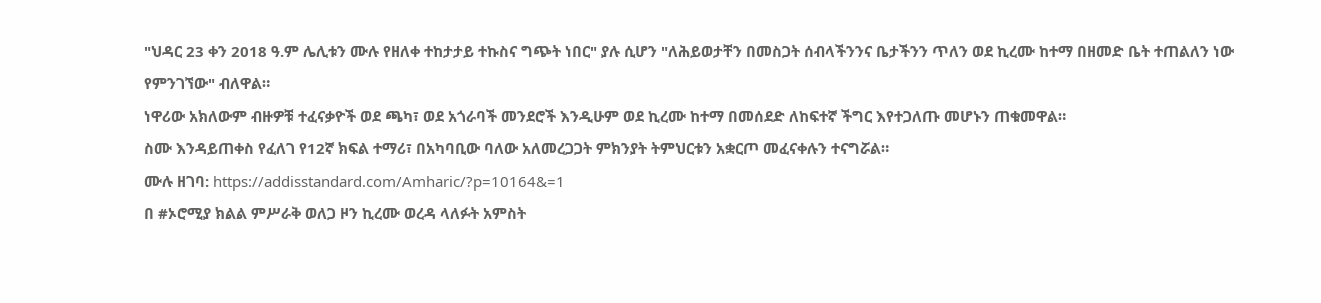"ህዳር 23 ቀን 2018 ዓ.ም ሌሊቱን ሙሉ የዘለቀ ተከታታይ ተኩስና ግጭት ነበር" ያሉ ሲሆን "ለሕይወታቸን በመስጋት ሰብላችንንና ቤታችንን ጥለን ወደ ኪረሙ ከተማ በዘመድ ቤት ተጠልለን ነው የምንገኘው" ብለዋል።
ነዋሪው አክለውም ብዙዎቹ ተፈናቃዮች ወደ ጫካ፣ ወደ አጎራባች መንደሮች እንዲሁም ወደ ኪረሙ ከተማ በመሰደድ ለከፍተኛ ችግር እየተጋለጡ መሆኑን ጠቁመዋል።
ስሙ እንዳይጠቀስ የፈለገ የ12ኛ ክፍል ተማሪ፣ በአካባቢው ባለው አለመረጋጋት ምክንያት ትምህርቱን አቋርጦ መፈናቀሉን ተናግሯል።
ሙሉ ዘገባ: https://addisstandard.com/Amharic/?p=10164&=1
በ #ኦሮሚያ ክልል ምሥራቅ ወለጋ ዞን ኪረሙ ወረዳ ላለፉት አምስት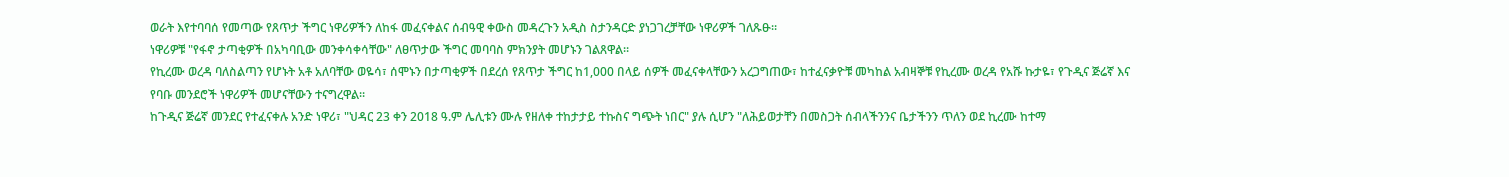ወራት እየተባባሰ የመጣው የጸጥታ ችግር ነዋሪዎችን ለከፋ መፈናቀልና ሰብዓዊ ቀውስ መዳረጉን አዲስ ስታንዳርድ ያነጋገረቻቸው ነዋሪዎች ገለጹፁ።
ነዋሪዎቹ "የፋኖ ታጣቂዎች በአካባቢው መንቀሳቀሳቸው" ለፀጥታው ችግር መባባስ ምክንያት መሆኑን ገልጸዋል።
የኪረሙ ወረዳ ባለስልጣን የሆኑት አቶ አለባቸው ወዬሳ፣ ሰሞኑን በታጣቂዎች በደረሰ የጸጥታ ችግር ከ1,000 በላይ ሰዎች መፈናቀላቸውን አረጋግጠው፣ ከተፈናቃዮቹ መካከል አብዛኞቹ የኪረሙ ወረዳ የአሹ ኩታዬ፣ የጉዲና ጅሬኛ እና የባቡ መንደሮች ነዋሪዎች መሆናቸውን ተናግረዋል።
ከጉዲና ጅሬኛ መንደር የተፈናቀሉ አንድ ነዋሪ፣ "ህዳር 23 ቀን 2018 ዓ.ም ሌሊቱን ሙሉ የዘለቀ ተከታታይ ተኩስና ግጭት ነበር" ያሉ ሲሆን "ለሕይወታቸን በመስጋት ሰብላችንንና ቤታችንን ጥለን ወደ ኪረሙ ከተማ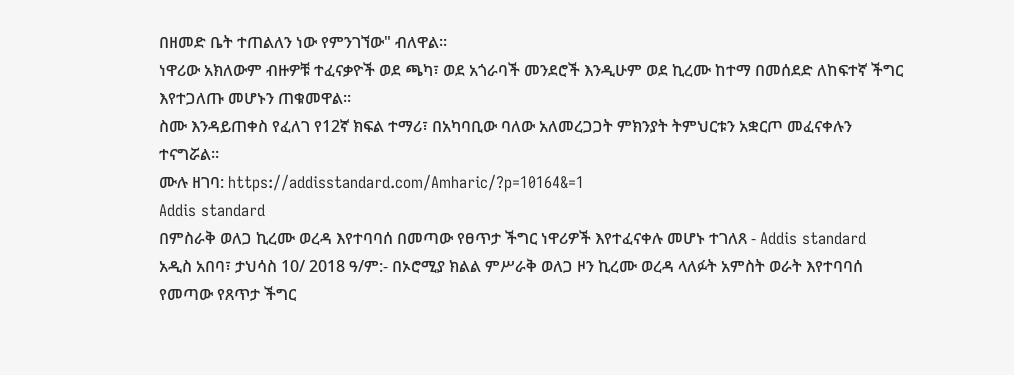በዘመድ ቤት ተጠልለን ነው የምንገኘው" ብለዋል።
ነዋሪው አክለውም ብዙዎቹ ተፈናቃዮች ወደ ጫካ፣ ወደ አጎራባች መንደሮች እንዲሁም ወደ ኪረሙ ከተማ በመሰደድ ለከፍተኛ ችግር እየተጋለጡ መሆኑን ጠቁመዋል።
ስሙ እንዳይጠቀስ የፈለገ የ12ኛ ክፍል ተማሪ፣ በአካባቢው ባለው አለመረጋጋት ምክንያት ትምህርቱን አቋርጦ መፈናቀሉን ተናግሯል።
ሙሉ ዘገባ: https://addisstandard.com/Amharic/?p=10164&=1
Addis standard
በምስራቅ ወለጋ ኪረሙ ወረዳ እየተባባሰ በመጣው የፀጥታ ችግር ነዋሪዎች እየተፈናቀሉ መሆኑ ተገለጸ - Addis standard
አዲስ አበባ፣ ታህሳስ 10/ 2018 ዓ/ም:- በኦሮሚያ ክልል ምሥራቅ ወለጋ ዞን ኪረሙ ወረዳ ላለፉት አምስት ወራት እየተባባሰ የመጣው የጸጥታ ችግር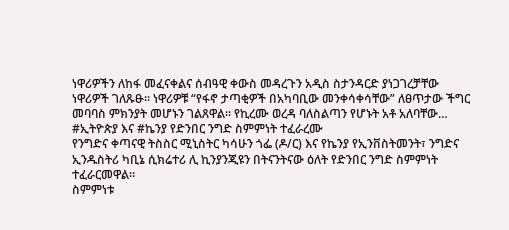ነዋሪዎችን ለከፋ መፈናቀልና ሰብዓዊ ቀውስ መዳረጉን አዲስ ስታንዳርድ ያነጋገረቻቸው ነዋሪዎች ገለጹፁ። ነዋሪዎቹ “የፋኖ ታጣቂዎች በአካባቢው መንቀሳቀሳቸው” ለፀጥታው ችግር መባባስ ምክንያት መሆኑን ገልጸዋል። የኪረሙ ወረዳ ባለስልጣን የሆኑት አቶ አለባቸው…
#ኢትዮጵያ እና #ኬንያ የድንበር ንግድ ስምምነት ተፈራረሙ
የንግድና ቀጣናዊ ትስስር ሚኒስትር ካሳሁን ጎፌ (ዶ/ር) እና የኬንያ የኢንቨስትመንት፣ ንግድና ኢንዱስትሪ ካቢኔ ሲክሬተሪ ሊ ኪንያንጂዩን በትናንትናው ዕለት የድንበር ንግድ ስምምነት ተፈራርመዋል።
ስምምነቱ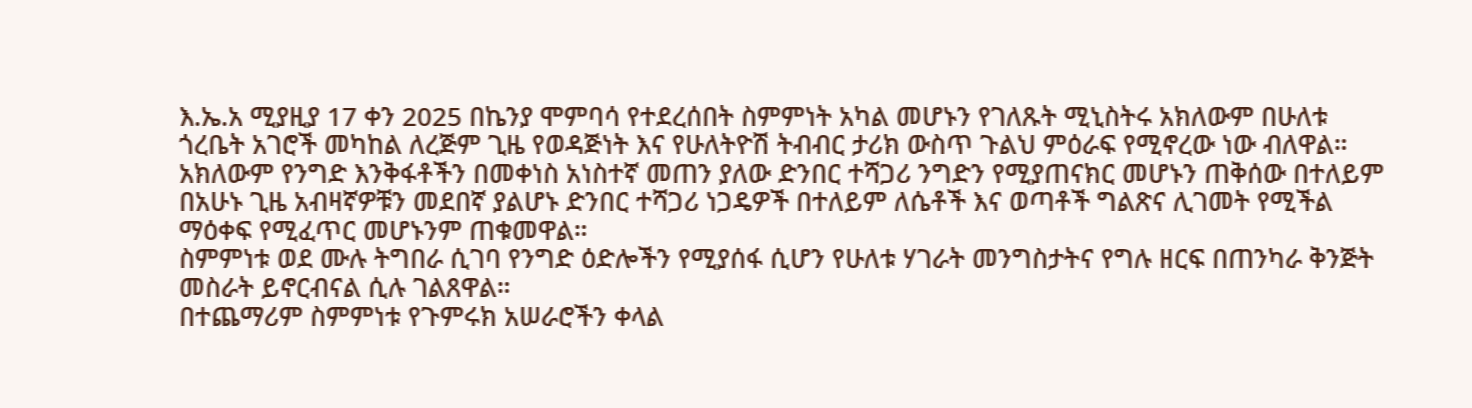እ.ኤ.አ ሚያዚያ 17 ቀን 2025 በኬንያ ሞምባሳ የተደረሰበት ስምምነት አካል መሆኑን የገለጹት ሚኒስትሩ አክለውም በሁለቱ ጎረቤት አገሮች መካከል ለረጅም ጊዜ የወዳጅነት እና የሁለትዮሽ ትብብር ታሪክ ውስጥ ጉልህ ምዕራፍ የሚኖረው ነው ብለዋል።
አክለውም የንግድ እንቅፋቶችን በመቀነስ አነስተኛ መጠን ያለው ድንበር ተሻጋሪ ንግድን የሚያጠናክር መሆኑን ጠቅሰው በተለይም በአሁኑ ጊዜ አብዛኛዎቹን መደበኛ ያልሆኑ ድንበር ተሻጋሪ ነጋዴዎች በተለይም ለሴቶች እና ወጣቶች ግልጽና ሊገመት የሚችል ማዕቀፍ የሚፈጥር መሆኑንም ጠቁመዋል።
ስምምነቱ ወደ ሙሉ ትግበራ ሲገባ የንግድ ዕድሎችን የሚያሰፋ ሲሆን የሁለቱ ሃገራት መንግስታትና የግሉ ዘርፍ በጠንካራ ቅንጅት መስራት ይኖርብናል ሲሉ ገልጸዋል።
በተጨማሪም ስምምነቱ የጉምሩክ አሠራሮችን ቀላል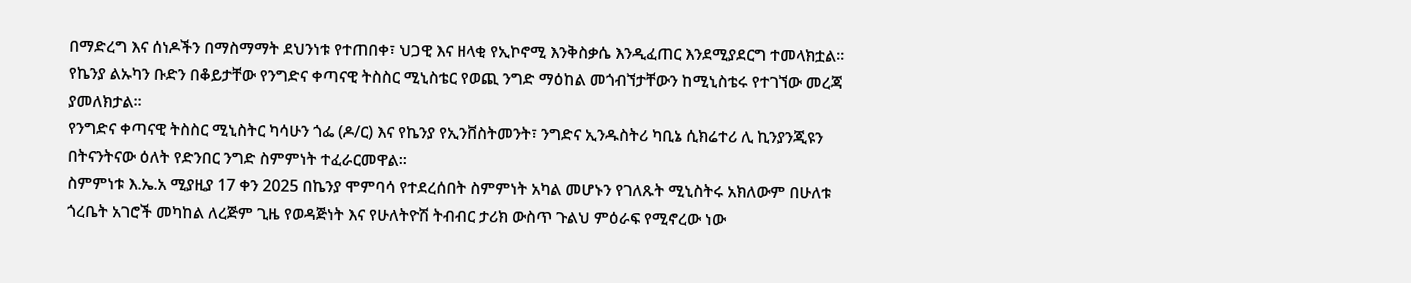በማድረግ እና ሰነዶችን በማስማማት ደህንነቱ የተጠበቀ፣ ህጋዊ እና ዘላቂ የኢኮኖሚ እንቅስቃሴ እንዲፈጠር እንደሚያደርግ ተመላክቷል።
የኬንያ ልኡካን ቡድን በቆይታቸው የንግድና ቀጣናዊ ትስስር ሚኒስቴር የወጪ ንግድ ማዕከል መጎብኘታቸውን ከሚኒስቴሩ የተገኘው መረጃ ያመለክታል።
የንግድና ቀጣናዊ ትስስር ሚኒስትር ካሳሁን ጎፌ (ዶ/ር) እና የኬንያ የኢንቨስትመንት፣ ንግድና ኢንዱስትሪ ካቢኔ ሲክሬተሪ ሊ ኪንያንጂዩን በትናንትናው ዕለት የድንበር ንግድ ስምምነት ተፈራርመዋል።
ስምምነቱ እ.ኤ.አ ሚያዚያ 17 ቀን 2025 በኬንያ ሞምባሳ የተደረሰበት ስምምነት አካል መሆኑን የገለጹት ሚኒስትሩ አክለውም በሁለቱ ጎረቤት አገሮች መካከል ለረጅም ጊዜ የወዳጅነት እና የሁለትዮሽ ትብብር ታሪክ ውስጥ ጉልህ ምዕራፍ የሚኖረው ነው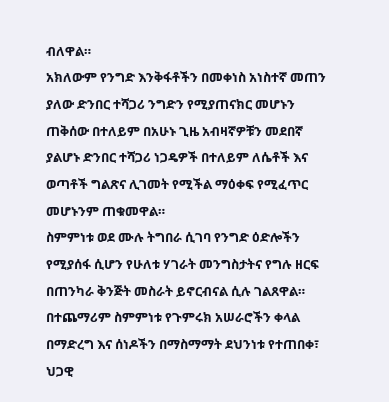ብለዋል።
አክለውም የንግድ እንቅፋቶችን በመቀነስ አነስተኛ መጠን ያለው ድንበር ተሻጋሪ ንግድን የሚያጠናክር መሆኑን ጠቅሰው በተለይም በአሁኑ ጊዜ አብዛኛዎቹን መደበኛ ያልሆኑ ድንበር ተሻጋሪ ነጋዴዎች በተለይም ለሴቶች እና ወጣቶች ግልጽና ሊገመት የሚችል ማዕቀፍ የሚፈጥር መሆኑንም ጠቁመዋል።
ስምምነቱ ወደ ሙሉ ትግበራ ሲገባ የንግድ ዕድሎችን የሚያሰፋ ሲሆን የሁለቱ ሃገራት መንግስታትና የግሉ ዘርፍ በጠንካራ ቅንጅት መስራት ይኖርብናል ሲሉ ገልጸዋል።
በተጨማሪም ስምምነቱ የጉምሩክ አሠራሮችን ቀላል በማድረግ እና ሰነዶችን በማስማማት ደህንነቱ የተጠበቀ፣ ህጋዊ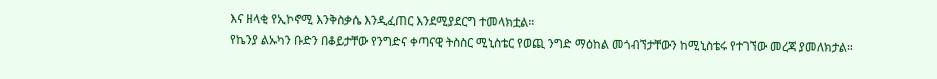እና ዘላቂ የኢኮኖሚ እንቅስቃሴ እንዲፈጠር እንደሚያደርግ ተመላክቷል።
የኬንያ ልኡካን ቡድን በቆይታቸው የንግድና ቀጣናዊ ትስስር ሚኒስቴር የወጪ ንግድ ማዕከል መጎብኘታቸውን ከሚኒስቴሩ የተገኘው መረጃ ያመለክታል።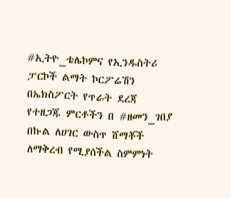#ኢትዮ_ቴሌኮምና የኢንዱስትሪ ፓርኮች ልማት ኮርፖሬሽን በኤክስፖርት የጥራት ደረጃ የተዘጋጁ ምርቶችን በ #ዘመን_ገበያ በኩል ለሀገር ውስጥ ሸማቾች ለማቅረብ የሚያሰችል ስምምነት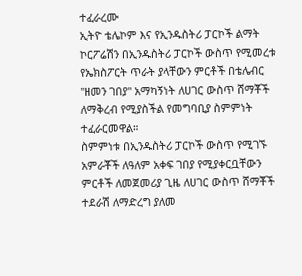ተፈራረሙ
ኢትዮ ቴሌኮም እና የኢንዱስትሪ ፓርኮች ልማት ኮርፖሬሽን በኢንዱስትሪ ፓርኮች ውስጥ የሚመረቱ የኤክስፖርት ጥራት ያላቸውን ምርቶች በቴሌብር "ዘመን ገበያ" አማካኝነት ለሀገር ውስጥ ሸማቾች ለማቅረብ የሚያስችል የመግባቢያ ስምምነት ተፈራርመዋል።
ስምምነቱ በኢንዱስትሪ ፓርኮች ውስጥ የሚገኙ አምራቾች ለዓለም አቀፍ ገበያ የሚያቀርቧቸውን ምርቶች ለመጀመሪያ ጊዜ ለሀገር ውስጥ ሸማቾች ተደራሽ ለማድረግ ያለመ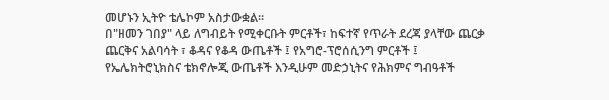መሆኑን ኢትዮ ቴሌኮም አስታውቋል።
በ"ዘመን ገበያ" ላይ ለግብይት የሚቀርቡት ምርቶች፣ ከፍተኛ የጥራት ደረጃ ያላቸው ጨርቃ ጨርቅና አልባሳት ፣ ቆዳና የቆዳ ውጤቶች ፤ የአግሮ-ፕሮሰሲንግ ምርቶች ፤ የኤሌክትሮኒክስና ቴክኖሎጂ ውጤቶች እንዲሁም መድኃኒትና የሕክምና ግብዓቶች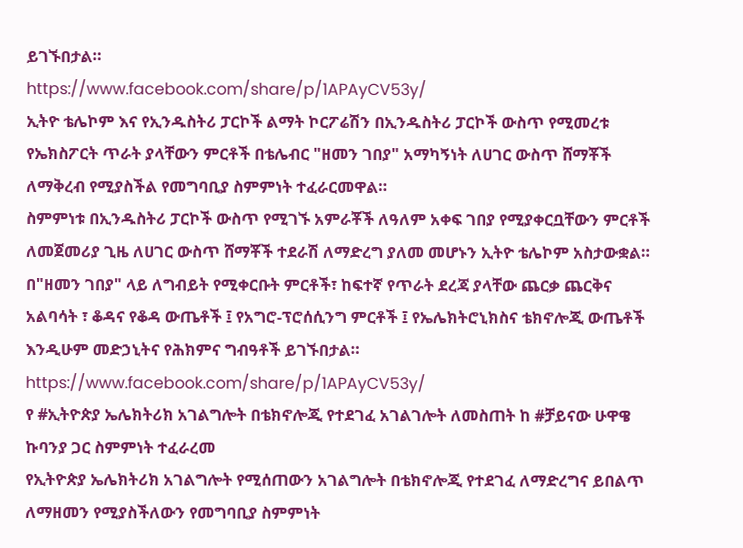ይገኙበታል።
https://www.facebook.com/share/p/1APAyCV53y/
ኢትዮ ቴሌኮም እና የኢንዱስትሪ ፓርኮች ልማት ኮርፖሬሽን በኢንዱስትሪ ፓርኮች ውስጥ የሚመረቱ የኤክስፖርት ጥራት ያላቸውን ምርቶች በቴሌብር "ዘመን ገበያ" አማካኝነት ለሀገር ውስጥ ሸማቾች ለማቅረብ የሚያስችል የመግባቢያ ስምምነት ተፈራርመዋል።
ስምምነቱ በኢንዱስትሪ ፓርኮች ውስጥ የሚገኙ አምራቾች ለዓለም አቀፍ ገበያ የሚያቀርቧቸውን ምርቶች ለመጀመሪያ ጊዜ ለሀገር ውስጥ ሸማቾች ተደራሽ ለማድረግ ያለመ መሆኑን ኢትዮ ቴሌኮም አስታውቋል።
በ"ዘመን ገበያ" ላይ ለግብይት የሚቀርቡት ምርቶች፣ ከፍተኛ የጥራት ደረጃ ያላቸው ጨርቃ ጨርቅና አልባሳት ፣ ቆዳና የቆዳ ውጤቶች ፤ የአግሮ-ፕሮሰሲንግ ምርቶች ፤ የኤሌክትሮኒክስና ቴክኖሎጂ ውጤቶች እንዲሁም መድኃኒትና የሕክምና ግብዓቶች ይገኙበታል።
https://www.facebook.com/share/p/1APAyCV53y/
የ #ኢትዮጵያ ኤሌክትሪክ አገልግሎት በቴክኖሎጂ የተደገፈ አገልገሎት ለመስጠት ከ #ቻይናው ሁዋዌ ኩባንያ ጋር ስምምነት ተፈራረመ
የኢትዮጵያ ኤሌክትሪክ አገልግሎት የሚሰጠውን አገልግሎት በቴክኖሎጂ የተደገፈ ለማድረግና ይበልጥ ለማዘመን የሚያስችለውን የመግባቢያ ስምምነት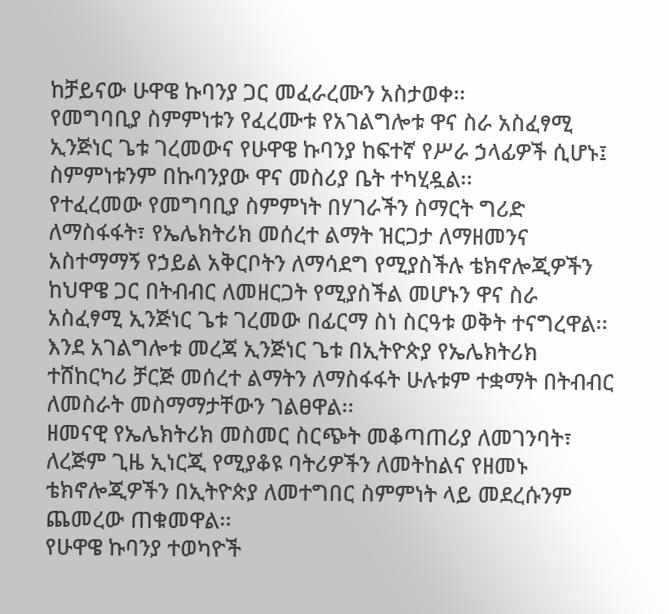ከቻይናው ሁዋዌ ኩባንያ ጋር መፈራረሙን አስታወቀ፡፡
የመግባቢያ ስምምነቱን የፈረሙቱ የአገልግሎቱ ዋና ስራ አስፈፃሚ ኢንጅነር ጌቱ ገረመውና የሁዋዌ ኩባንያ ከፍተኛ የሥራ ኃላፊዎች ሲሆኑ፤ ስምምነቱንም በኩባንያው ዋና መስሪያ ቤት ተካሂዷል፡፡
የተፈረመው የመግባቢያ ስምምነት በሃገራችን ስማርት ግሪድ ለማስፋፋት፣ የኤሌክትሪክ መሰረተ ልማት ዝርጋታ ለማዘመንና አስተማማኝ የኃይል አቅርቦትን ለማሳደግ የሚያስችሉ ቴክኖሎጂዎችን ከህዋዌ ጋር በትብብር ለመዘርጋት የሚያስችል መሆኑን ዋና ስራ አስፈፃሚ ኢንጅነር ጌቱ ገረመው በፊርማ ስነ ስርዓቱ ወቅት ተናግረዋል፡፡
እንደ አገልግሎቱ መረጃ ኢንጅነር ጌቱ በኢትዮጵያ የኤሌክትሪክ ተሸከርካሪ ቻርጅ መሰረተ ልማትን ለማስፋፋት ሁሉቱም ተቋማት በትብብር ለመስራት መስማማታቸውን ገልፀዋል፡፡
ዘመናዊ የኤሌክትሪክ መስመር ስርጭት መቆጣጠሪያ ለመገንባት፣ ለረጅም ጊዜ ኢነርጂ የሚያቆዩ ባትሪዎችን ለመትከልና የዘመኑ ቴክኖሎጂዎችን በኢትዮጵያ ለመተግበር ስምምነት ላይ መደረሱንም ጨመረው ጠቁመዋል፡፡
የሁዋዌ ኩባንያ ተወካዮች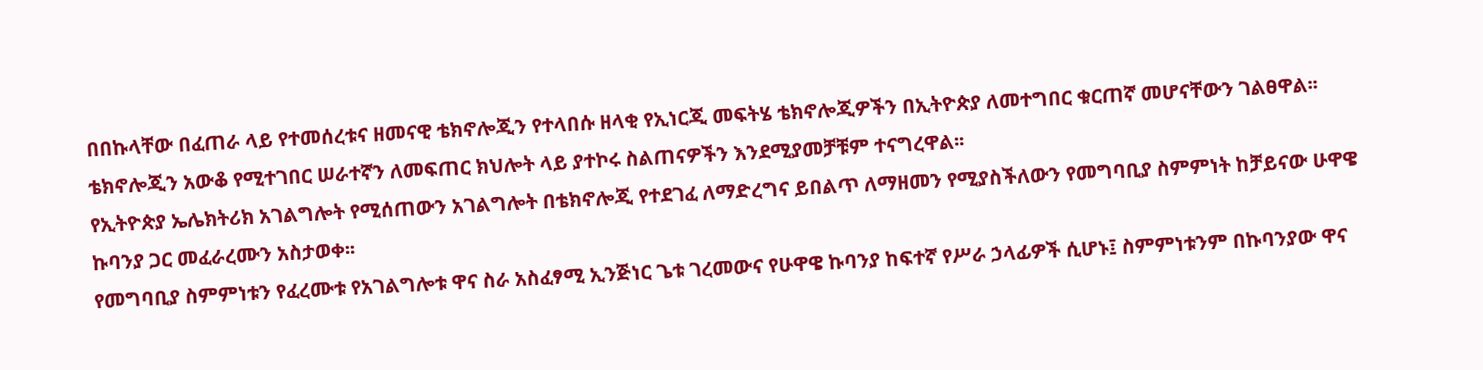በበኩላቸው በፈጠራ ላይ የተመሰረቱና ዘመናዊ ቴክኖሎጂን የተላበሱ ዘላቂ የኢነርጂ መፍትሄ ቴክኖሎጂዎችን በኢትዮጵያ ለመተግበር ቁርጠኛ መሆናቸውን ገልፀዋል፡፡
ቴክኖሎጂን አውቆ የሚተገበር ሠራተኛን ለመፍጠር ክህሎት ላይ ያተኮሩ ስልጠናዎችን እንደሚያመቻቹም ተናግረዋል፡፡
የኢትዮጵያ ኤሌክትሪክ አገልግሎት የሚሰጠውን አገልግሎት በቴክኖሎጂ የተደገፈ ለማድረግና ይበልጥ ለማዘመን የሚያስችለውን የመግባቢያ ስምምነት ከቻይናው ሁዋዌ ኩባንያ ጋር መፈራረሙን አስታወቀ፡፡
የመግባቢያ ስምምነቱን የፈረሙቱ የአገልግሎቱ ዋና ስራ አስፈፃሚ ኢንጅነር ጌቱ ገረመውና የሁዋዌ ኩባንያ ከፍተኛ የሥራ ኃላፊዎች ሲሆኑ፤ ስምምነቱንም በኩባንያው ዋና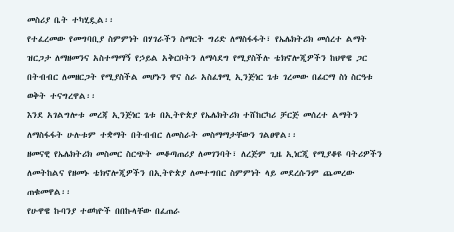መስሪያ ቤት ተካሂዷል፡፡
የተፈረመው የመግባቢያ ስምምነት በሃገራችን ስማርት ግሪድ ለማስፋፋት፣ የኤሌክትሪክ መሰረተ ልማት ዝርጋታ ለማዘመንና አስተማማኝ የኃይል አቅርቦትን ለማሳደግ የሚያስችሉ ቴክኖሎጂዎችን ከህዋዌ ጋር በትብብር ለመዘርጋት የሚያስችል መሆኑን ዋና ስራ አስፈፃሚ ኢንጅነር ጌቱ ገረመው በፊርማ ስነ ስርዓቱ ወቅት ተናግረዋል፡፡
እንደ አገልግሎቱ መረጃ ኢንጅነር ጌቱ በኢትዮጵያ የኤሌክትሪክ ተሸከርካሪ ቻርጅ መሰረተ ልማትን ለማስፋፋት ሁሉቱም ተቋማት በትብብር ለመስራት መስማማታቸውን ገልፀዋል፡፡
ዘመናዊ የኤሌክትሪክ መስመር ስርጭት መቆጣጠሪያ ለመገንባት፣ ለረጅም ጊዜ ኢነርጂ የሚያቆዩ ባትሪዎችን ለመትከልና የዘመኑ ቴክኖሎጂዎችን በኢትዮጵያ ለመተግበር ስምምነት ላይ መደረሱንም ጨመረው ጠቁመዋል፡፡
የሁዋዌ ኩባንያ ተወካዮች በበኩላቸው በፈጠራ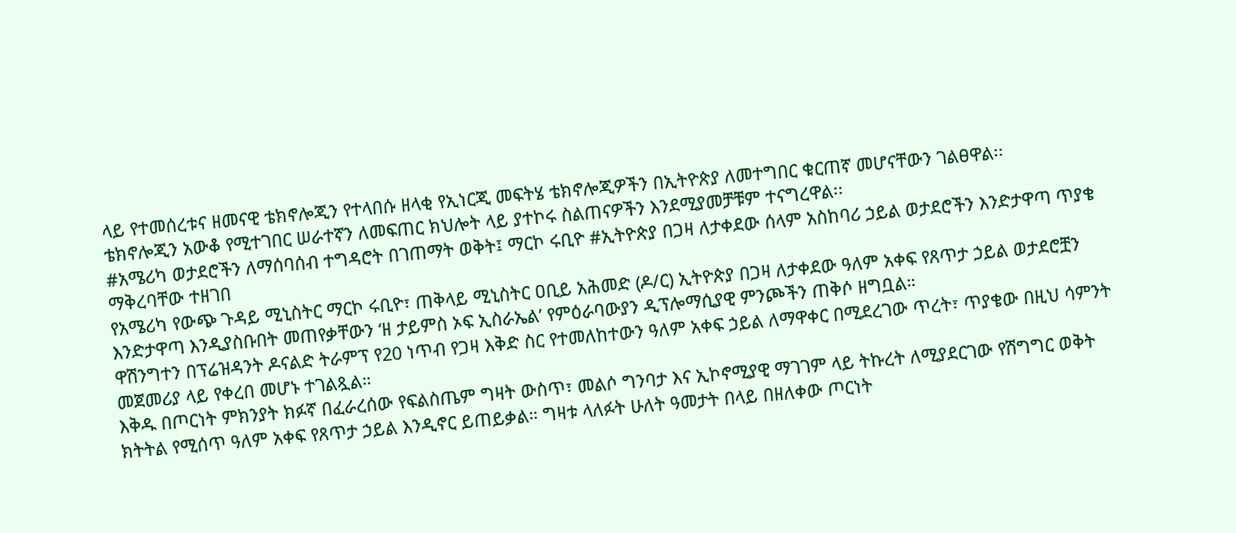ላይ የተመሰረቱና ዘመናዊ ቴክኖሎጂን የተላበሱ ዘላቂ የኢነርጂ መፍትሄ ቴክኖሎጂዎችን በኢትዮጵያ ለመተግበር ቁርጠኛ መሆናቸውን ገልፀዋል፡፡
ቴክኖሎጂን አውቆ የሚተገበር ሠራተኛን ለመፍጠር ክህሎት ላይ ያተኮሩ ስልጠናዎችን እንደሚያመቻቹም ተናግረዋል፡፡
#አሜሪካ ወታደሮችን ለማሰባሰብ ተግዳሮት በገጠማት ወቅት፤ ማርኮ ሩቢዮ #ኢትዮጵያ በጋዛ ለታቀደው ሰላም አስከባሪ ኃይል ወታደሮችን እንድታዋጣ ጥያቄ ማቅረባቸው ተዘገበ
የአሜሪካ የውጭ ጉዳይ ሚኒስትር ማርኮ ሩቢዮ፣ ጠቅላይ ሚኒስትር ዐቢይ አሕመድ (ዶ/ር) ኢትዮጵያ በጋዛ ለታቀደው ዓለም አቀፍ የጸጥታ ኃይል ወታደሮቿን እንድታዋጣ እንዲያስቡበት መጠየቃቸውን ‘ዘ ታይምስ ኦፍ ኢስራኤል’ የምዕራባውያን ዲፕሎማሲያዊ ምንጮችን ጠቅሶ ዘግቧል።
ዋሽንግተን በፕሬዝዳንት ዶናልድ ትራምፕ የ20 ነጥብ የጋዛ እቅድ ስር የተመለከተውን ዓለም አቀፍ ኃይል ለማዋቀር በሚደረገው ጥረት፣ ጥያቄው በዚህ ሳምንት መጀመሪያ ላይ የቀረበ መሆኑ ተገልጿል።
እቅዱ በጦርነት ምክንያት ክፉኛ በፈራረሰው የፍልስጤም ግዛት ውስጥ፣ መልሶ ግንባታ እና ኢኮኖሚያዊ ማገገም ላይ ትኩረት ለሚያደርገው የሽግግር ወቅት ክትትል የሚሰጥ ዓለም አቀፍ የጸጥታ ኃይል እንዲኖር ይጠይቃል። ግዛቱ ላለፉት ሁለት ዓመታት በላይ በዘለቀው ጦርነት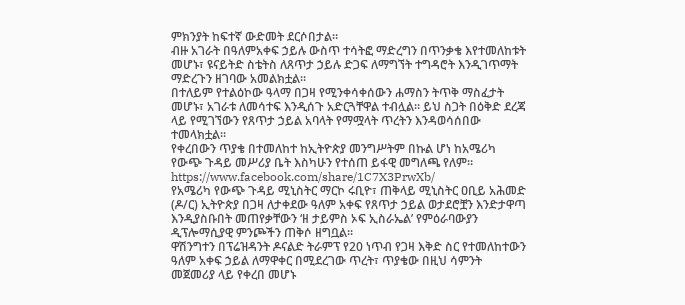ምክንያት ከፍተኛ ውድመት ደርሶበታል።
ብዙ አገራት በዓለምአቀፍ ኃይሉ ውስጥ ተሳትፎ ማድረግን በጥንቃቄ እየተመለከቱት መሆኑ፣ ዩናይትድ ስቴትስ ለጸጥታ ኃይሉ ድጋፍ ለማግኘት ተግዳሮት እንዲገጥማት ማድረጉን ዘገባው አመልክቷል።
በተለይም የተልዕኮው ዓላማ በጋዛ የሚንቀሳቀሰውን ሐማስን ትጥቅ ማስፈታት መሆኑ፣ አገራቱ ለመሳተፍ እንዲሰጉ አድርጓቸዋል ተብሏል። ይህ ስጋት በዕቅድ ደረጃ ላይ የሚገኘውን የጸጥታ ኃይል አባላት የማሟላት ጥረትን እንዳወሳሰበው ተመላክቷል።
የቀረበውን ጥያቄ በተመለከተ ከኢትዮጵያ መንግሥትም በኩል ሆነ ከአሜሪካ የውጭ ጉዳይ መሥሪያ ቤት እስካሁን የተሰጠ ይፋዊ መግለጫ የለም።
https://www.facebook.com/share/1C7X3PrwXb/
የአሜሪካ የውጭ ጉዳይ ሚኒስትር ማርኮ ሩቢዮ፣ ጠቅላይ ሚኒስትር ዐቢይ አሕመድ (ዶ/ር) ኢትዮጵያ በጋዛ ለታቀደው ዓለም አቀፍ የጸጥታ ኃይል ወታደሮቿን እንድታዋጣ እንዲያስቡበት መጠየቃቸውን ‘ዘ ታይምስ ኦፍ ኢስራኤል’ የምዕራባውያን ዲፕሎማሲያዊ ምንጮችን ጠቅሶ ዘግቧል።
ዋሽንግተን በፕሬዝዳንት ዶናልድ ትራምፕ የ20 ነጥብ የጋዛ እቅድ ስር የተመለከተውን ዓለም አቀፍ ኃይል ለማዋቀር በሚደረገው ጥረት፣ ጥያቄው በዚህ ሳምንት መጀመሪያ ላይ የቀረበ መሆኑ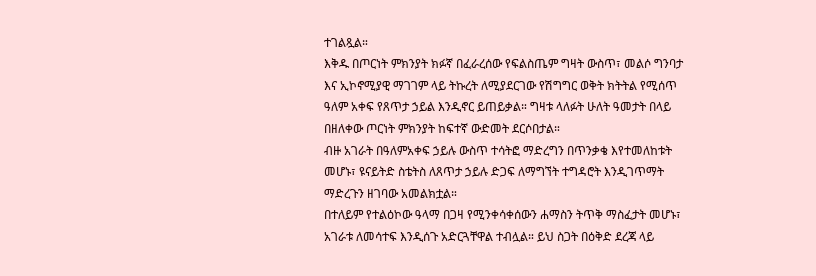ተገልጿል።
እቅዱ በጦርነት ምክንያት ክፉኛ በፈራረሰው የፍልስጤም ግዛት ውስጥ፣ መልሶ ግንባታ እና ኢኮኖሚያዊ ማገገም ላይ ትኩረት ለሚያደርገው የሽግግር ወቅት ክትትል የሚሰጥ ዓለም አቀፍ የጸጥታ ኃይል እንዲኖር ይጠይቃል። ግዛቱ ላለፉት ሁለት ዓመታት በላይ በዘለቀው ጦርነት ምክንያት ከፍተኛ ውድመት ደርሶበታል።
ብዙ አገራት በዓለምአቀፍ ኃይሉ ውስጥ ተሳትፎ ማድረግን በጥንቃቄ እየተመለከቱት መሆኑ፣ ዩናይትድ ስቴትስ ለጸጥታ ኃይሉ ድጋፍ ለማግኘት ተግዳሮት እንዲገጥማት ማድረጉን ዘገባው አመልክቷል።
በተለይም የተልዕኮው ዓላማ በጋዛ የሚንቀሳቀሰውን ሐማስን ትጥቅ ማስፈታት መሆኑ፣ አገራቱ ለመሳተፍ እንዲሰጉ አድርጓቸዋል ተብሏል። ይህ ስጋት በዕቅድ ደረጃ ላይ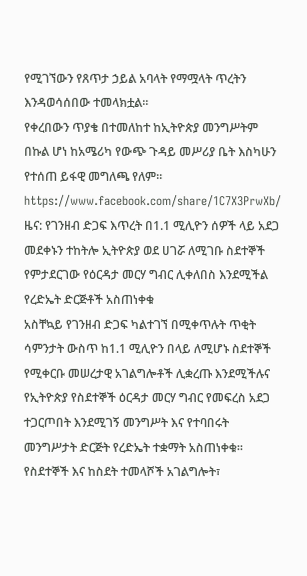የሚገኘውን የጸጥታ ኃይል አባላት የማሟላት ጥረትን እንዳወሳሰበው ተመላክቷል።
የቀረበውን ጥያቄ በተመለከተ ከኢትዮጵያ መንግሥትም በኩል ሆነ ከአሜሪካ የውጭ ጉዳይ መሥሪያ ቤት እስካሁን የተሰጠ ይፋዊ መግለጫ የለም።
https://www.facebook.com/share/1C7X3PrwXb/
ዜና: የገንዘብ ድጋፍ እጥረት በ1.1 ሚሊዮን ሰዎች ላይ አደጋ መደቀኑን ተከትሎ ኢትዮጵያ ወደ ሀገሯ ለሚገቡ ስደተኞች የምታደርገው የዕርዳታ መርሃ ግብር ሊቀለበስ እንደሚችል የረድኤት ድርጅቶች አስጠነቀቁ
አስቸኳይ የገንዘብ ድጋፍ ካልተገኘ በሚቀጥሉት ጥቂት ሳምንታት ውስጥ ከ1.1 ሚሊዮን በላይ ለሚሆኑ ስደተኞች የሚቀርቡ መሠረታዊ አገልግሎቶች ሊቋረጡ እንደሚችሉና የኢትዮጵያ የስደተኞች ዕርዳታ መርሃ ግብር የመፍረስ አደጋ ተጋርጦበት እንደሚገኝ መንግሥት እና የተባበሩት መንግሥታት ድርጅት የረድኤት ተቋማት አስጠነቀቁ።
የስደተኞች እና ከስደት ተመላሾች አገልግሎት፣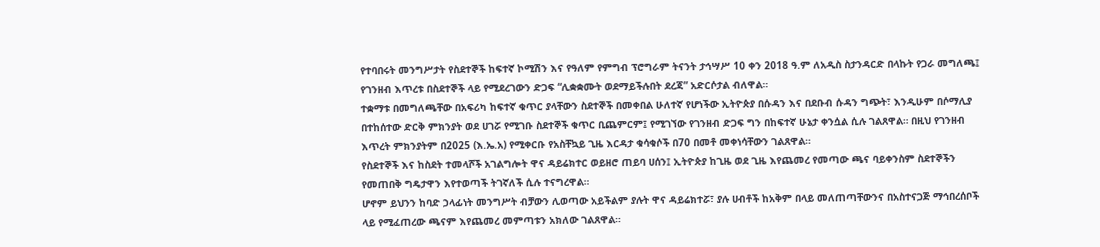የተባበሩት መንግሥታት የስደተኞች ከፍተኛ ኮሚሽን እና የዓለም የምግብ ፕሮግራም ትናንት ታኅሣሥ 10 ቀን 2018 ዓ.ም ለአዲስ ስታንዳርድ በላኩት የጋራ መግለጫ፤ የገንዘብ እጥረቱ በስደተኞች ላይ የሚደረገውን ድጋፍ “ሊቋቋሙት ወደማይችሉበት ደረጃ” አድርሶታል ብለዋል።
ተቋማቱ በመግለጫቸው በአፍሪካ ከፍተኛ ቁጥር ያላቸውን ስደተኞች በመቀበል ሁለተኛ የሆነችው ኢትዮጵያ በሱዳን እና በደቡብ ሱዳን ግጭት፣ እንዲሁም በሶማሊያ በተከሰተው ድርቅ ምክንያት ወደ ሀገሯ የሚገቡ ስደተኞች ቁጥር ቢጨምርም፤ የሚገኘው የገንዘብ ድጋፍ ግን በከፍተኛ ሁኔታ ቀንሷል ሲሉ ገልጸዋል። በዚህ የገንዘብ እጥረት ምክንያትም በ2025 (እ.ኤ.አ) የሚቀርቡ የአስቸኳይ ጊዜ እርዳታ ቁሳቁሶች በ70 በመቶ መቀነሳቸውን ገልጸዋል።
የስደተኞች እና ከስደት ተመላሾች አገልግሎት ዋና ዳይሬክተር ወይዘሮ ጠይባ ሀሰን፤ ኢትዮጵያ ከጊዜ ወደ ጊዜ እየጨመረ የመጣው ጫና ባይቀንስም ስደተኞችን የመጠበቅ ግዴታዋን እየተወጣች ትገኛለች ሲሉ ተናግረዋል።
ሆኖም ይህንን ከባድ ኃላፊነት መንግሥት ብቻውን ሊወጣው አይችልም ያሉት ዋና ዳይሬክተሯ፣ ያሉ ሀብቶች ከአቅም በላይ መለጠጣቸውንና በአስተናጋጅ ማኅበረሰቦች ላይ የሚፈጠረው ጫናም እየጨመረ መምጣቱን አክለው ገልጸዋል።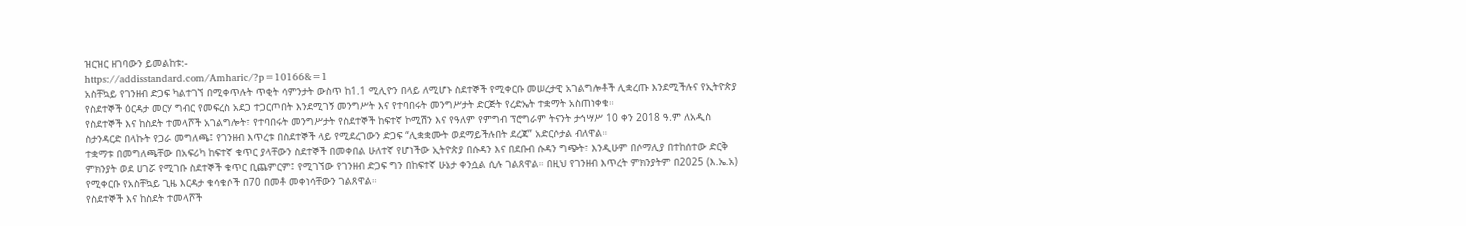ዝርዝር ዘገባውን ይመልከቱ:-
https://addisstandard.com/Amharic/?p=10166&=1
አስቸኳይ የገንዘብ ድጋፍ ካልተገኘ በሚቀጥሉት ጥቂት ሳምንታት ውስጥ ከ1.1 ሚሊዮን በላይ ለሚሆኑ ስደተኞች የሚቀርቡ መሠረታዊ አገልግሎቶች ሊቋረጡ እንደሚችሉና የኢትዮጵያ የስደተኞች ዕርዳታ መርሃ ግብር የመፍረስ አደጋ ተጋርጦበት እንደሚገኝ መንግሥት እና የተባበሩት መንግሥታት ድርጅት የረድኤት ተቋማት አስጠነቀቁ።
የስደተኞች እና ከስደት ተመላሾች አገልግሎት፣ የተባበሩት መንግሥታት የስደተኞች ከፍተኛ ኮሚሽን እና የዓለም የምግብ ፕሮግራም ትናንት ታኅሣሥ 10 ቀን 2018 ዓ.ም ለአዲስ ስታንዳርድ በላኩት የጋራ መግለጫ፤ የገንዘብ እጥረቱ በስደተኞች ላይ የሚደረገውን ድጋፍ “ሊቋቋሙት ወደማይችሉበት ደረጃ” አድርሶታል ብለዋል።
ተቋማቱ በመግለጫቸው በአፍሪካ ከፍተኛ ቁጥር ያላቸውን ስደተኞች በመቀበል ሁለተኛ የሆነችው ኢትዮጵያ በሱዳን እና በደቡብ ሱዳን ግጭት፣ እንዲሁም በሶማሊያ በተከሰተው ድርቅ ምክንያት ወደ ሀገሯ የሚገቡ ስደተኞች ቁጥር ቢጨምርም፤ የሚገኘው የገንዘብ ድጋፍ ግን በከፍተኛ ሁኔታ ቀንሷል ሲሉ ገልጸዋል። በዚህ የገንዘብ እጥረት ምክንያትም በ2025 (እ.ኤ.አ) የሚቀርቡ የአስቸኳይ ጊዜ እርዳታ ቁሳቁሶች በ70 በመቶ መቀነሳቸውን ገልጸዋል።
የስደተኞች እና ከስደት ተመላሾች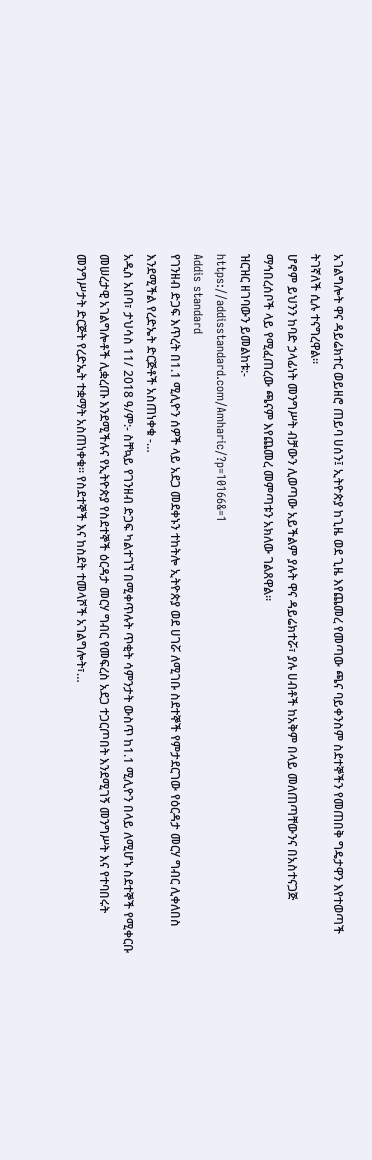አገልግሎት ዋና ዳይሬክተር ወይዘሮ ጠይባ ሀሰን፤ ኢትዮጵያ ከጊዜ ወደ ጊዜ እየጨመረ የመጣው ጫና ባይቀንስም ስደተኞችን የመጠበቅ ግዴታዋን እየተወጣች ትገኛለች ሲሉ ተናግረዋል።
ሆኖም ይህንን ከባድ ኃላፊነት መንግሥት ብቻውን ሊወጣው አይችልም ያሉት ዋና ዳይሬክተሯ፣ ያሉ ሀብቶች ከአቅም በላይ መለጠጣቸውንና በአስተናጋጅ ማኅበረሰቦች ላይ የሚፈጠረው ጫናም እየጨመረ መምጣቱን አክለው ገልጸዋል።
ዝርዝር ዘገባውን ይመልከቱ:-
https://addisstandard.com/Amharic/?p=10166&=1
Addis standard
የገንዘብ ድጋፍ እጥረት በ1.1 ሚሊዮን ሰዎች ላይ አደጋ መደቀኑን ተከትሎ ኢትዮጵያ ወደ ሀገሯ ለሚገቡ ስደተኞች የምታደርገው የዕርዳታ መርሃ ግብር ሊቀለበስ እንደሚችል የረድኤት ድርጅቶች አስጠነቀቁ -…
አዲስ አበባ፣ ታህሳስ 11/ 2018 ዓ/ም:- ስቸኳይ የገንዘብ ድጋፍ ካልተገኘ በሚቀጥሉት ጥቂት ሳምንታት ውስጥ ከ1.1 ሚሊዮን በላይ ለሚሆኑ ስደተኞች የሚቀርቡ መሠረታዊ አገልግሎቶች ሊቋረጡ እንደሚችሉና የኢትዮጵያ የስደተኞች ዕርዳታ መርሃ ግብር የመፍረስ አደጋ ተጋርጦበት እንደሚገኝ መንግሥት እና የተባበሩት መንግሥታት ድርጅት የረድኤት ተቋማት አስጠነቀቁ። የስደተኞች እና ከስደት ተመላሾች አገልግሎት፣…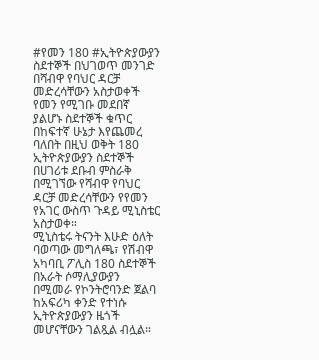#የመን 180 #ኢትዮጵያውያን ስደተኞች በህገወጥ መንገድ በሻብዋ የባህር ዳርቻ መድረሳቸውን አስታወቀች
የመን የሚገቡ መደበኛ ያልሆኑ ስደተኞች ቁጥር በከፍተኛ ሁኔታ እየጨመረ ባለበት በዚህ ወቅት 180 ኢትዮጵያውያን ስደተኞች በሀገሪቱ ደቡብ ምስራቅ በሚገኘው የሻብዋ የባህር ዳርቻ መድረሳቸውን የየመን የአገር ውስጥ ጉዳይ ሚኒስቴር አስታወቀ።
ሚኒስቴሩ ትናንት እሁድ ዕለት ባወጣው መግለጫ፣ የሽብዋ አካባቢ ፖሊስ 180 ስደተኞች በአራት ሶማሊያውያን በሚመራ የኮንትሮባንድ ጀልባ ከአፍሪካ ቀንድ የተነሱ ኢትዮጵያውያን ዜጎች መሆናቸውን ገልጿል ብሏል።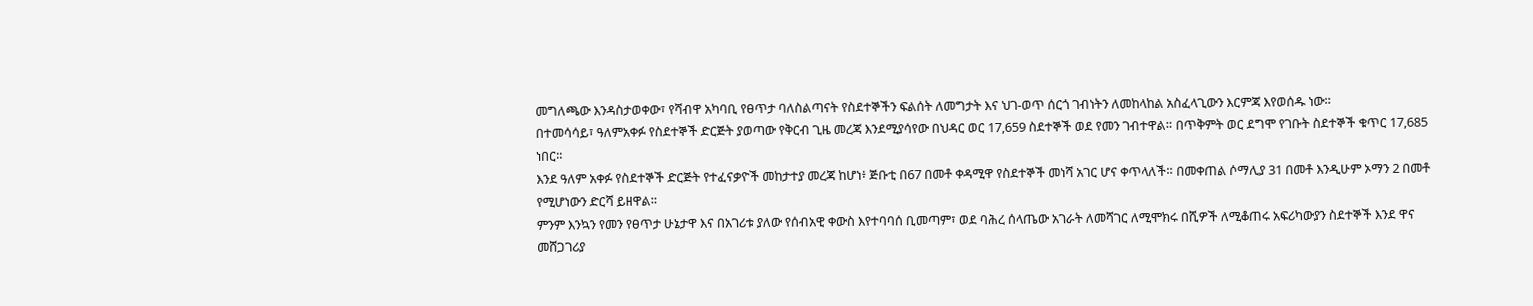መግለጫው እንዳስታወቀው፣ የሻብዋ አካባቢ የፀጥታ ባለስልጣናት የስደተኞችን ፍልሰት ለመግታት እና ህገ-ወጥ ሰርጎ ገብነትን ለመከላከል አስፈላጊውን እርምጃ እየወሰዱ ነው።
በተመሳሳይ፣ ዓለምአቀፉ የስደተኞች ድርጅት ያወጣው የቅርብ ጊዜ መረጃ እንደሚያሳየው በህዳር ወር 17,659 ስደተኞች ወደ የመን ገብተዋል። በጥቅምት ወር ደግሞ የገቡት ስደተኞች ቁጥር 17,685 ነበር።
እንደ ዓለም አቀፉ የስደተኞች ድርጅት የተፈናቃዮች መከታተያ መረጃ ከሆነ፥ ጅቡቲ በ67 በመቶ ቀዳሚዋ የስደተኞች መነሻ አገር ሆና ቀጥላለች። በመቀጠል ሶማሊያ 31 በመቶ እንዲሁም ኦማን 2 በመቶ የሚሆነውን ድርሻ ይዘዋል።
ምንም እንኳን የመን የፀጥታ ሁኔታዋ እና በአገሪቱ ያለው የሰብአዊ ቀውስ እየተባባሰ ቢመጣም፣ ወደ ባሕረ ሰላጤው አገራት ለመሻገር ለሚሞክሩ በሺዎች ለሚቆጠሩ አፍሪካውያን ስደተኞች እንደ ዋና መሸጋገሪያ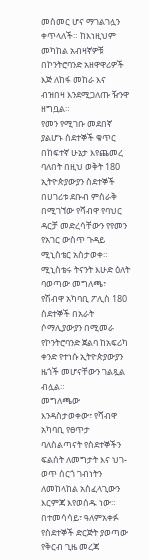መስመር ሆና ማገልገሏን ቀጥላለች። ከእነዚህም መካከል አብዛኛዎቹ በኮንትሮባንድ አዘዋዋሪዎች እጅ ለከፋ መከራ እና ብዝበዛ እንደሚጋለጡ ዥንዋ ዘግቧል።
የመን የሚገቡ መደበኛ ያልሆኑ ስደተኞች ቁጥር በከፍተኛ ሁኔታ እየጨመረ ባለበት በዚህ ወቅት 180 ኢትዮጵያውያን ስደተኞች በሀገሪቱ ደቡብ ምስራቅ በሚገኘው የሻብዋ የባህር ዳርቻ መድረሳቸውን የየመን የአገር ውስጥ ጉዳይ ሚኒስቴር አስታወቀ።
ሚኒስቴሩ ትናንት እሁድ ዕለት ባወጣው መግለጫ፣ የሽብዋ አካባቢ ፖሊስ 180 ስደተኞች በአራት ሶማሊያውያን በሚመራ የኮንትሮባንድ ጀልባ ከአፍሪካ ቀንድ የተነሱ ኢትዮጵያውያን ዜጎች መሆናቸውን ገልጿል ብሏል።
መግለጫው እንዳስታወቀው፣ የሻብዋ አካባቢ የፀጥታ ባለስልጣናት የስደተኞችን ፍልሰት ለመግታት እና ህገ-ወጥ ሰርጎ ገብነትን ለመከላከል አስፈላጊውን እርምጃ እየወሰዱ ነው።
በተመሳሳይ፣ ዓለምአቀፉ የስደተኞች ድርጅት ያወጣው የቅርብ ጊዜ መረጃ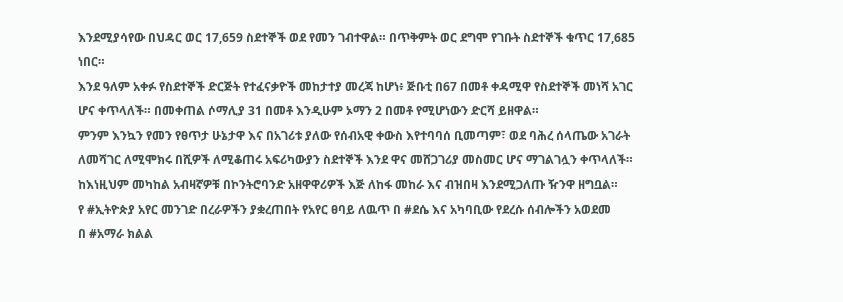እንደሚያሳየው በህዳር ወር 17,659 ስደተኞች ወደ የመን ገብተዋል። በጥቅምት ወር ደግሞ የገቡት ስደተኞች ቁጥር 17,685 ነበር።
እንደ ዓለም አቀፉ የስደተኞች ድርጅት የተፈናቃዮች መከታተያ መረጃ ከሆነ፥ ጅቡቲ በ67 በመቶ ቀዳሚዋ የስደተኞች መነሻ አገር ሆና ቀጥላለች። በመቀጠል ሶማሊያ 31 በመቶ እንዲሁም ኦማን 2 በመቶ የሚሆነውን ድርሻ ይዘዋል።
ምንም እንኳን የመን የፀጥታ ሁኔታዋ እና በአገሪቱ ያለው የሰብአዊ ቀውስ እየተባባሰ ቢመጣም፣ ወደ ባሕረ ሰላጤው አገራት ለመሻገር ለሚሞክሩ በሺዎች ለሚቆጠሩ አፍሪካውያን ስደተኞች እንደ ዋና መሸጋገሪያ መስመር ሆና ማገልገሏን ቀጥላለች። ከእነዚህም መካከል አብዛኛዎቹ በኮንትሮባንድ አዘዋዋሪዎች እጅ ለከፋ መከራ እና ብዝበዛ እንደሚጋለጡ ዥንዋ ዘግቧል።
የ #ኢትዮጵያ አየር መንገድ በረራዎችን ያቋረጠበት የአየር ፀባይ ለዉጥ በ #ደሴ እና አካባቢው የደረሱ ሰብሎችን አወደመ
በ #አማራ ክልል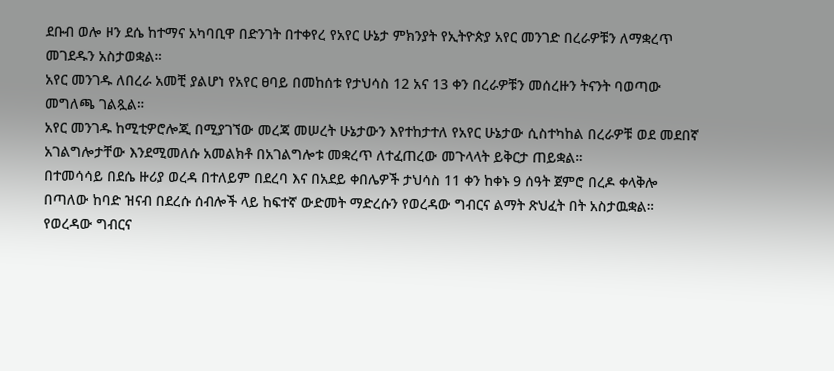ደቡብ ወሎ ዞን ደሴ ከተማና አካባቢዋ በድንገት በተቀየረ የአየር ሁኔታ ምክንያት የኢትዮጵያ አየር መንገድ በረራዎቹን ለማቋረጥ መገደዱን አስታወቋል።
አየር መንገዱ ለበረራ አመቺ ያልሆነ የአየር ፀባይ በመከሰቱ የታህሳስ 12 አና 13 ቀን በረራዎቹን መሰረዙን ትናንት ባወጣው መግለጫ ገልጿል።
አየር መንገዱ ከሚቲዎሮሎጂ በሚያገኘው መረጃ መሠረት ሁኔታውን እየተከታተለ የአየር ሁኔታው ሲስተካከል በረራዎቹ ወደ መደበኛ አገልግሎታቸው እንደሚመለሱ አመልክቶ በአገልግሎቱ መቋረጥ ለተፈጠረው መጉላላት ይቅርታ ጠይቋል።
በተመሳሳይ በደሴ ዙሪያ ወረዳ በተለይም በደረባ እና በአደይ ቀበሌዎች ታህሳስ 11 ቀን ከቀኑ 9 ሰዓት ጀምሮ በረዶ ቀላቅሎ በጣለው ከባድ ዝናብ በደረሱ ሰብሎች ላይ ከፍተኛ ውድመት ማድረሱን የወረዳው ግብርና ልማት ጽህፈት በት አስታዉቋል።
የወረዳው ግብርና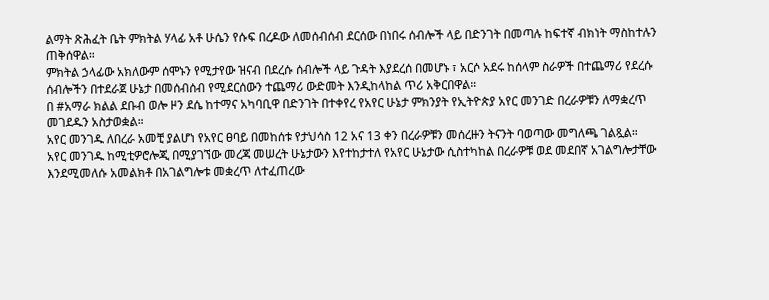ልማት ጽሕፈት ቤት ምክትል ሃላፊ አቶ ሁሴን የሱፍ በረዶው ለመሰብሰብ ደርሰው በነበሩ ሰብሎች ላይ በድንገት በመጣሉ ከፍተኛ ብክነት ማስከተሉን ጠቅሰዋል።
ምክትል ኃላፊው አክለውም ሰሞኑን የሚታየው ዝናብ በደረሱ ሰብሎች ላይ ጉዳት እያደረሰ በመሆኑ ፣ አርሶ አደሩ ከሰላም ስራዎች በተጨማሪ የደረሱ ሰብሎችን በተደራጀ ሁኔታ በመሰብሰብ የሚደርሰውን ተጨማሪ ውድመት እንዲከላከል ጥሪ አቅርበዋል።
በ #አማራ ክልል ደቡብ ወሎ ዞን ደሴ ከተማና አካባቢዋ በድንገት በተቀየረ የአየር ሁኔታ ምክንያት የኢትዮጵያ አየር መንገድ በረራዎቹን ለማቋረጥ መገደዱን አስታወቋል።
አየር መንገዱ ለበረራ አመቺ ያልሆነ የአየር ፀባይ በመከሰቱ የታህሳስ 12 አና 13 ቀን በረራዎቹን መሰረዙን ትናንት ባወጣው መግለጫ ገልጿል።
አየር መንገዱ ከሚቲዎሮሎጂ በሚያገኘው መረጃ መሠረት ሁኔታውን እየተከታተለ የአየር ሁኔታው ሲስተካከል በረራዎቹ ወደ መደበኛ አገልግሎታቸው እንደሚመለሱ አመልክቶ በአገልግሎቱ መቋረጥ ለተፈጠረው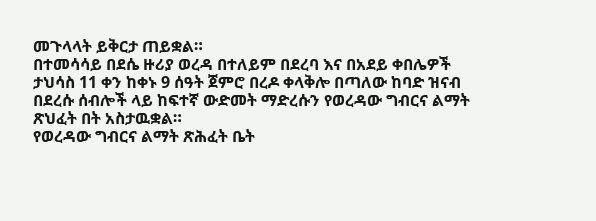መጉላላት ይቅርታ ጠይቋል።
በተመሳሳይ በደሴ ዙሪያ ወረዳ በተለይም በደረባ እና በአደይ ቀበሌዎች ታህሳስ 11 ቀን ከቀኑ 9 ሰዓት ጀምሮ በረዶ ቀላቅሎ በጣለው ከባድ ዝናብ በደረሱ ሰብሎች ላይ ከፍተኛ ውድመት ማድረሱን የወረዳው ግብርና ልማት ጽህፈት በት አስታዉቋል።
የወረዳው ግብርና ልማት ጽሕፈት ቤት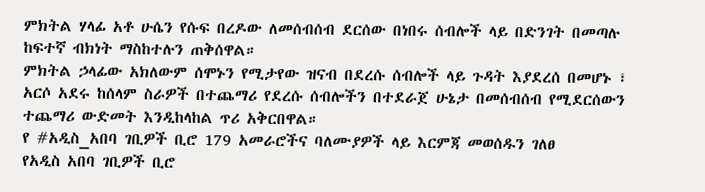ምክትል ሃላፊ አቶ ሁሴን የሱፍ በረዶው ለመሰብሰብ ደርሰው በነበሩ ሰብሎች ላይ በድንገት በመጣሉ ከፍተኛ ብክነት ማስከተሉን ጠቅሰዋል።
ምክትል ኃላፊው አክለውም ሰሞኑን የሚታየው ዝናብ በደረሱ ሰብሎች ላይ ጉዳት እያደረሰ በመሆኑ ፣ አርሶ አደሩ ከሰላም ስራዎች በተጨማሪ የደረሱ ሰብሎችን በተደራጀ ሁኔታ በመሰብሰብ የሚደርሰውን ተጨማሪ ውድመት እንዲከላከል ጥሪ አቅርበዋል።
የ #አዲስ_አበባ ገቢዎች ቢሮ 179 አመራሮችና ባለሙያዎች ላይ እርምጃ መወሰዱን ገለፀ
የአዲስ አበባ ገቢዎች ቢሮ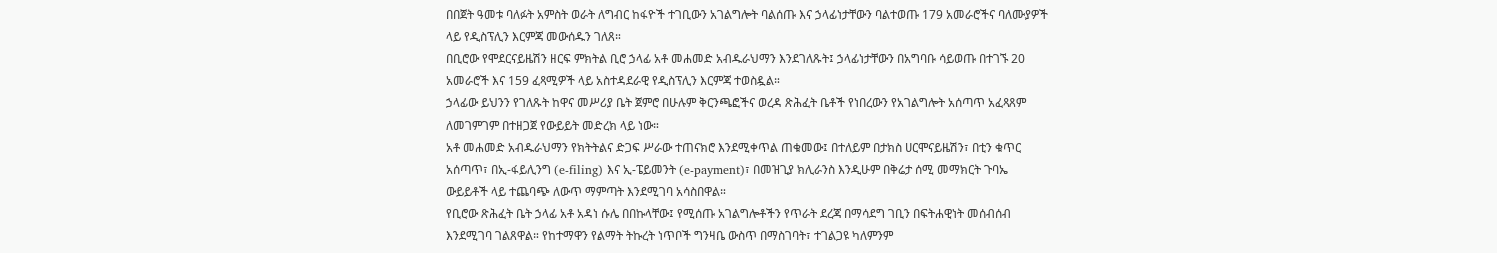በበጀት ዓመቱ ባለፉት አምስት ወራት ለግብር ከፋዮች ተገቢውን አገልግሎት ባልሰጡ እና ኃላፊነታቸውን ባልተወጡ 179 አመራሮችና ባለሙያዎች ላይ የዲስፕሊን እርምጃ መውሰዱን ገለጸ።
በቢሮው የሞደርናይዜሽን ዘርፍ ምክትል ቢሮ ኃላፊ አቶ መሐመድ አብዱራህማን እንደገለጹት፤ ኃላፊነታቸውን በአግባቡ ሳይወጡ በተገኙ 20 አመራሮች እና 159 ፈጻሚዎች ላይ አስተዳደራዊ የዲስፕሊን እርምጃ ተወስዷል።
ኃላፊው ይህንን የገለጹት ከዋና መሥሪያ ቤት ጀምሮ በሁሉም ቅርንጫፎችና ወረዳ ጽሕፈት ቤቶች የነበረውን የአገልግሎት አሰጣጥ አፈጻጸም ለመገምገም በተዘጋጀ የውይይት መድረክ ላይ ነው።
አቶ መሐመድ አብዱራህማን የክትትልና ድጋፍ ሥራው ተጠናክሮ እንደሚቀጥል ጠቁመው፤ በተለይም በታክስ ሀርሞናይዜሽን፣ በቲን ቁጥር አሰጣጥ፣ በኢ-ፋይሊንግ (e-filing) እና ኢ-ፔይመንት (e-payment)፣ በመዝጊያ ክሊራንስ እንዲሁም በቅሬታ ሰሚ መማክርት ጉባኤ ውይይቶች ላይ ተጨባጭ ለውጥ ማምጣት እንደሚገባ አሳስበዋል።
የቢሮው ጽሕፈት ቤት ኃላፊ አቶ አዳነ ሱሌ በበኩላቸው፤ የሚሰጡ አገልግሎቶችን የጥራት ደረጃ በማሳደግ ገቢን በፍትሐዊነት መሰብሰብ እንደሚገባ ገልጸዋል። የከተማዋን የልማት ትኩረት ነጥቦች ግንዛቤ ውስጥ በማስገባት፣ ተገልጋዩ ካለምንም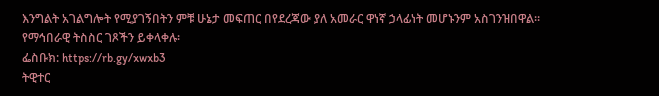እንግልት አገልግሎት የሚያገኝበትን ምቹ ሁኔታ መፍጠር በየደረጃው ያለ አመራር ዋነኛ ኃላፊነት መሆኑንም አስገንዝበዋል።
የማኅበራዊ ትስስር ገጾችን ይቀላቀሉ፡
ፌስቡክ: https://rb.gy/xwxb3
ትዊተር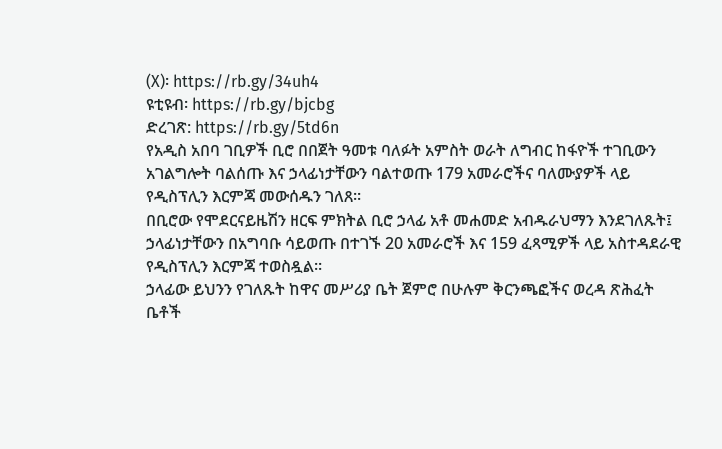(X)፡ https://rb.gy/34uh4
ዩቲዩብ፡ https://rb.gy/bjcbg
ድረገጽ: https://rb.gy/5td6n
የአዲስ አበባ ገቢዎች ቢሮ በበጀት ዓመቱ ባለፉት አምስት ወራት ለግብር ከፋዮች ተገቢውን አገልግሎት ባልሰጡ እና ኃላፊነታቸውን ባልተወጡ 179 አመራሮችና ባለሙያዎች ላይ የዲስፕሊን እርምጃ መውሰዱን ገለጸ።
በቢሮው የሞደርናይዜሽን ዘርፍ ምክትል ቢሮ ኃላፊ አቶ መሐመድ አብዱራህማን እንደገለጹት፤ ኃላፊነታቸውን በአግባቡ ሳይወጡ በተገኙ 20 አመራሮች እና 159 ፈጻሚዎች ላይ አስተዳደራዊ የዲስፕሊን እርምጃ ተወስዷል።
ኃላፊው ይህንን የገለጹት ከዋና መሥሪያ ቤት ጀምሮ በሁሉም ቅርንጫፎችና ወረዳ ጽሕፈት ቤቶች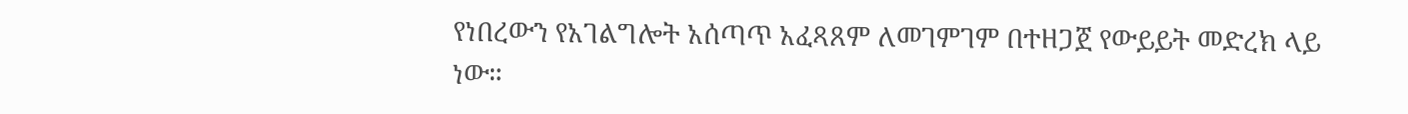የነበረውን የአገልግሎት አሰጣጥ አፈጻጸም ለመገምገም በተዘጋጀ የውይይት መድረክ ላይ ነው።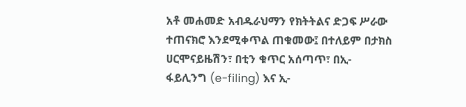አቶ መሐመድ አብዱራህማን የክትትልና ድጋፍ ሥራው ተጠናክሮ እንደሚቀጥል ጠቁመው፤ በተለይም በታክስ ሀርሞናይዜሽን፣ በቲን ቁጥር አሰጣጥ፣ በኢ-ፋይሊንግ (e-filing) እና ኢ-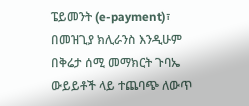ፔይመንት (e-payment)፣ በመዝጊያ ክሊራንስ እንዲሁም በቅሬታ ሰሚ መማክርት ጉባኤ ውይይቶች ላይ ተጨባጭ ለውጥ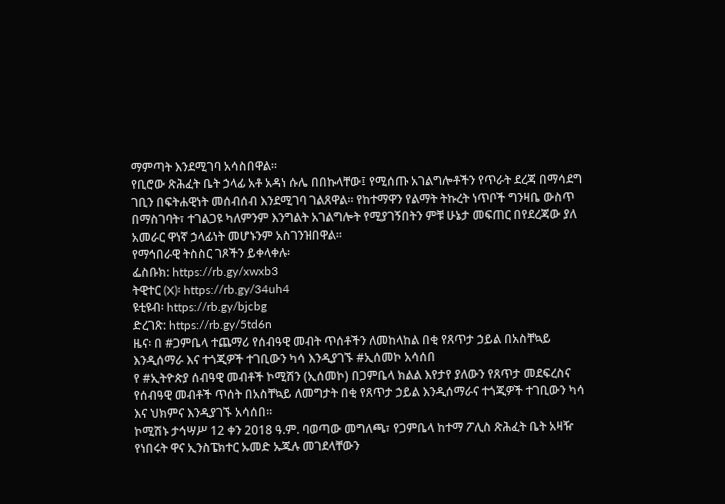ማምጣት እንደሚገባ አሳስበዋል።
የቢሮው ጽሕፈት ቤት ኃላፊ አቶ አዳነ ሱሌ በበኩላቸው፤ የሚሰጡ አገልግሎቶችን የጥራት ደረጃ በማሳደግ ገቢን በፍትሐዊነት መሰብሰብ እንደሚገባ ገልጸዋል። የከተማዋን የልማት ትኩረት ነጥቦች ግንዛቤ ውስጥ በማስገባት፣ ተገልጋዩ ካለምንም እንግልት አገልግሎት የሚያገኝበትን ምቹ ሁኔታ መፍጠር በየደረጃው ያለ አመራር ዋነኛ ኃላፊነት መሆኑንም አስገንዝበዋል።
የማኅበራዊ ትስስር ገጾችን ይቀላቀሉ፡
ፌስቡክ: https://rb.gy/xwxb3
ትዊተር (X)፡ https://rb.gy/34uh4
ዩቲዩብ፡ https://rb.gy/bjcbg
ድረገጽ: https://rb.gy/5td6n
ዜና፡ በ #ጋምቤላ ተጨማሪ የሰብዓዊ መብት ጥሰቶችን ለመከላከል በቂ የጸጥታ ኃይል በአስቸኳይ እንዲሰማራ እና ተጎጂዎች ተገቢውን ካሳ እንዲያገኙ #ኢሰመኮ አሳሰበ
የ #ኢትዮጵያ ሰብዓዊ መብቶች ኮሚሽን (ኢሰመኮ) በጋምቤላ ክልል እየታየ ያለውን የጸጥታ መደፍረስና የሰብዓዊ መብቶች ጥሰት በአስቸኳይ ለመግታት በቂ የጸጥታ ኃይል እንዲሰማራና ተጎጂዎች ተገቢውን ካሳ እና ህክምና እንዲያገኙ አሳሰበ።
ኮሚሽኑ ታኅሣሥ 12 ቀን 2018 ዓ.ም. ባወጣው መግለጫ፣ የጋምቤላ ከተማ ፖሊስ ጽሕፈት ቤት አዛዥ የነበሩት ዋና ኢንስፔክተር ኡመድ ኡጁሉ መገደላቸውን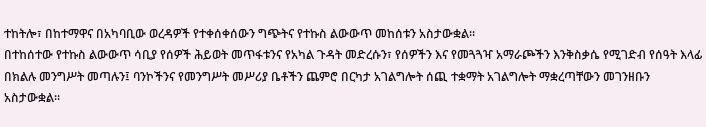ተከትሎ፣ በከተማዋና በአካባቢው ወረዳዎች የተቀሰቀሰውን ግጭትና የተኩስ ልውውጥ መከሰቱን አስታውቋል።
በተከሰተው የተኩስ ልውውጥ ሳቢያ የሰዎች ሕይወት መጥፋቱንና የአካል ጉዳት መድረሱን፣ የሰዎችን እና የመጓጓዣ አማራጮችን እንቅስቃሴ የሚገድብ የሰዓት እላፊ በክልሉ መንግሥት መጣሉን፤ ባንኮችንና የመንግሥት መሥሪያ ቤቶችን ጨምሮ በርካታ አገልግሎት ሰጪ ተቋማት አገልግሎት ማቋረጣቸውን መገንዘቡን አስታውቋል።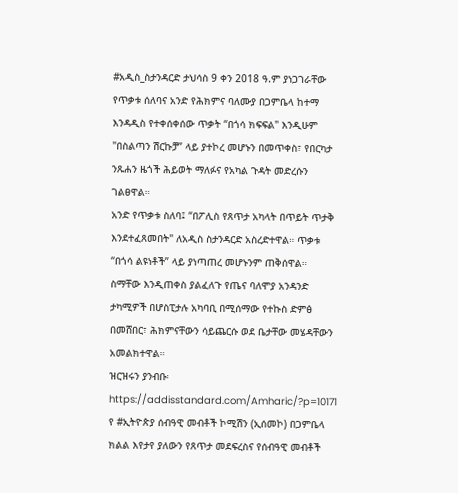#አዲስ_ስታንዳርድ ታህሳስ 9 ቀን 2018 ዓ.ም ያነጋገራቸው የጥቃቱ ሰለባና አንድ የሕክምና ባለሙያ በጋምቤላ ከተማ እንዳዲስ የተቀሰቀሰው ጥቃት “በጎሳ ክፍፍል" እንዲሁም "በስልጣን ሽርኩቻ” ላይ ያተኮረ መሆኑን በመጥቀስ፣ የበርካታ ንጹሐን ዜጎች ሕይወት ማለፉና የአካል ጉዳት መድረሱን ገልፀዋል።
አንድ የጥቃቱ ስለባ፤ “በፖሊስ የጸጥታ አካላት በጥይት ጥታቅ እንደተፈጸመበት" ለአዲስ ስታንዳርድ አስረድተዋል። ጥቃቱ “በጎሳ ልዩነቶች” ላይ ያነጣጠረ መሆኑንም ጠቅሰዋል።
ስማቸው እንዲጠቀስ ያልፈለጉ የጤና ባለሞያ አንዳንድ ታካሚዎች በሆስፒታሉ አካባቢ በሚሰማው የተኩስ ድምፅ በመሸበር፣ ሕክምናቸውን ሳይጨርሱ ወደ ቤታቸው መሄዳቸውን አመልክተዋል።
ዝርዝሩን ያንብቡ፡ https://addisstandard.com/Amharic/?p=10171
የ #ኢትዮጵያ ሰብዓዊ መብቶች ኮሚሽን (ኢሰመኮ) በጋምቤላ ክልል እየታየ ያለውን የጸጥታ መደፍረስና የሰብዓዊ መብቶች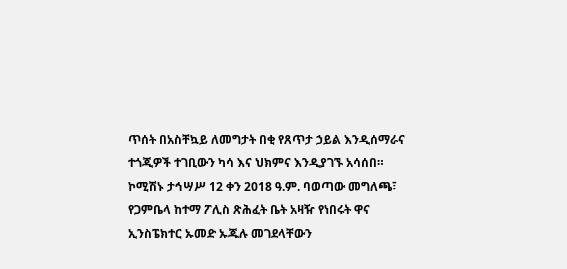ጥሰት በአስቸኳይ ለመግታት በቂ የጸጥታ ኃይል እንዲሰማራና ተጎጂዎች ተገቢውን ካሳ እና ህክምና እንዲያገኙ አሳሰበ።
ኮሚሽኑ ታኅሣሥ 12 ቀን 2018 ዓ.ም. ባወጣው መግለጫ፣ የጋምቤላ ከተማ ፖሊስ ጽሕፈት ቤት አዛዥ የነበሩት ዋና ኢንስፔክተር ኡመድ ኡጁሉ መገደላቸውን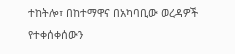ተከትሎ፣ በከተማዋና በአካባቢው ወረዳዎች የተቀሰቀሰውን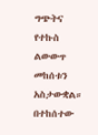ግጭትና የተኩስ ልውውጥ መከሰቱን አስታውቋል።
በተከሰተው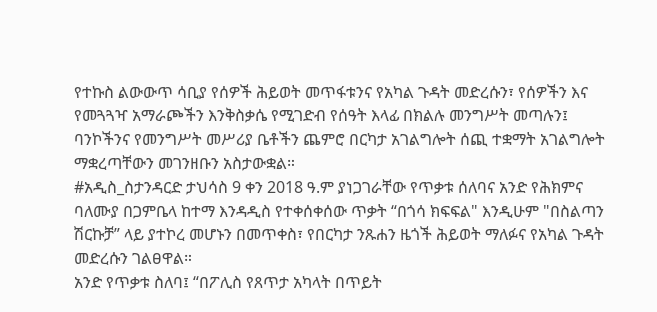የተኩስ ልውውጥ ሳቢያ የሰዎች ሕይወት መጥፋቱንና የአካል ጉዳት መድረሱን፣ የሰዎችን እና የመጓጓዣ አማራጮችን እንቅስቃሴ የሚገድብ የሰዓት እላፊ በክልሉ መንግሥት መጣሉን፤ ባንኮችንና የመንግሥት መሥሪያ ቤቶችን ጨምሮ በርካታ አገልግሎት ሰጪ ተቋማት አገልግሎት ማቋረጣቸውን መገንዘቡን አስታውቋል።
#አዲስ_ስታንዳርድ ታህሳስ 9 ቀን 2018 ዓ.ም ያነጋገራቸው የጥቃቱ ሰለባና አንድ የሕክምና ባለሙያ በጋምቤላ ከተማ እንዳዲስ የተቀሰቀሰው ጥቃት “በጎሳ ክፍፍል" እንዲሁም "በስልጣን ሽርኩቻ” ላይ ያተኮረ መሆኑን በመጥቀስ፣ የበርካታ ንጹሐን ዜጎች ሕይወት ማለፉና የአካል ጉዳት መድረሱን ገልፀዋል።
አንድ የጥቃቱ ስለባ፤ “በፖሊስ የጸጥታ አካላት በጥይት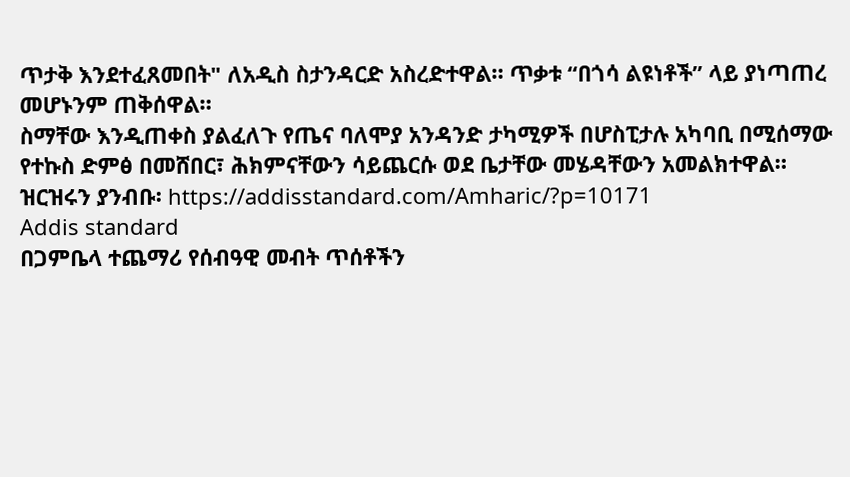ጥታቅ እንደተፈጸመበት" ለአዲስ ስታንዳርድ አስረድተዋል። ጥቃቱ “በጎሳ ልዩነቶች” ላይ ያነጣጠረ መሆኑንም ጠቅሰዋል።
ስማቸው እንዲጠቀስ ያልፈለጉ የጤና ባለሞያ አንዳንድ ታካሚዎች በሆስፒታሉ አካባቢ በሚሰማው የተኩስ ድምፅ በመሸበር፣ ሕክምናቸውን ሳይጨርሱ ወደ ቤታቸው መሄዳቸውን አመልክተዋል።
ዝርዝሩን ያንብቡ፡ https://addisstandard.com/Amharic/?p=10171
Addis standard
በጋምቤላ ተጨማሪ የሰብዓዊ መብት ጥሰቶችን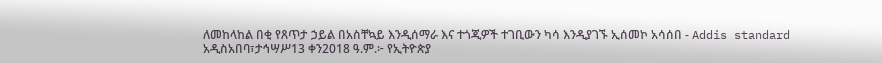ለመከላከል በቂ የጸጥታ ኃይል በአስቸኳይ እንዲሰማራ እና ተጎጂዎች ተገቢውን ካሳ እንዲያገኙ ኢሰመኮ አሳሰበ - Addis standard
አዲስአበባ፣ታኅሣሥ13 ቀን2018 ዓ.ም.፦ የኢትዮጵያ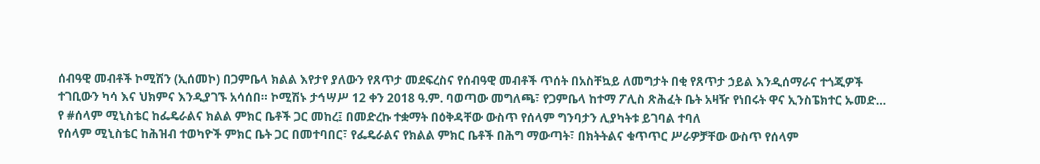ሰብዓዊ መብቶች ኮሚሽን (ኢሰመኮ) በጋምቤላ ክልል እየታየ ያለውን የጸጥታ መደፍረስና የሰብዓዊ መብቶች ጥሰት በአስቸኳይ ለመግታት በቂ የጸጥታ ኃይል እንዲሰማራና ተጎጂዎች ተገቢውን ካሳ እና ህክምና እንዲያገኙ አሳሰበ። ኮሚሽኑ ታኅሣሥ 12 ቀን 2018 ዓ.ም. ባወጣው መግለጫ፣ የጋምቤላ ከተማ ፖሊስ ጽሕፈት ቤት አዛዥ የነበሩት ዋና ኢንስፔክተር ኡመድ…
የ #ሰላም ሚኒስቴር ከፌዴራልና ክልል ምክር ቤቶች ጋር መከረ፤ በመድረኩ ተቋማት በዕቅዳቸው ውስጥ የሰላም ግንባታን ሊያካትቱ ይገባል ተባለ
የሰላም ሚኒስቴር ከሕዝብ ተወካዮች ምክር ቤት ጋር በመተባበር፣ የፌዴራልና የክልል ምክር ቤቶች በሕግ ማውጣት፣ በክትትልና ቁጥጥር ሥራዎቻቸው ውስጥ የሰላም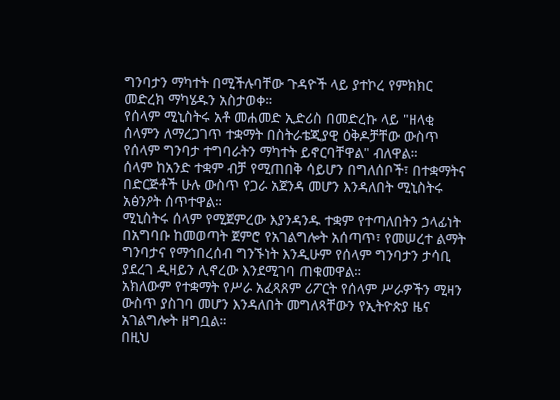ግንባታን ማካተት በሚችሉባቸው ጉዳዮች ላይ ያተኮረ የምክክር መድረክ ማካሄዱን አስታወቀ።
የሰላም ሚኒስትሩ አቶ መሐመድ ኢድሪስ በመድረኩ ላይ "ዘላቂ ሰላምን ለማረጋገጥ ተቋማት በስትራቴጂያዊ ዕቅዶቻቸው ውስጥ የሰላም ግንባታ ተግባራትን ማካተት ይኖርባቸዋል" ብለዋል።
ሰላም ከአንድ ተቋም ብቻ የሚጠበቅ ሳይሆን በግለሰቦች፣ በተቋማትና በድርጅቶች ሁሉ ውስጥ የጋራ አጀንዳ መሆን እንዳለበት ሚኒስትሩ አፅንዖት ሰጥተዋል።
ሚኒስትሩ ሰላም የሚጀምረው እያንዳንዱ ተቋም የተጣለበትን ኃላፊነት በአግባቡ ከመወጣት ጀምሮ የአገልግሎት አሰጣጥ፣ የመሠረተ ልማት ግንባታና የማኅበረሰብ ግንኙነት እንዲሁም የሰላም ግንባታን ታሳቢ ያደረገ ዲዛይን ሊኖረው እንደሚገባ ጠቁመዋል።
አክለውም የተቋማት የሥራ አፈጻጸም ሪፖርት የሰላም ሥራዎችን ሚዛን ውስጥ ያስገባ መሆን እንዳለበት መግለጻቸውን የኢትዮጵያ ዜና አገልግሎት ዘግቧል።
በዚህ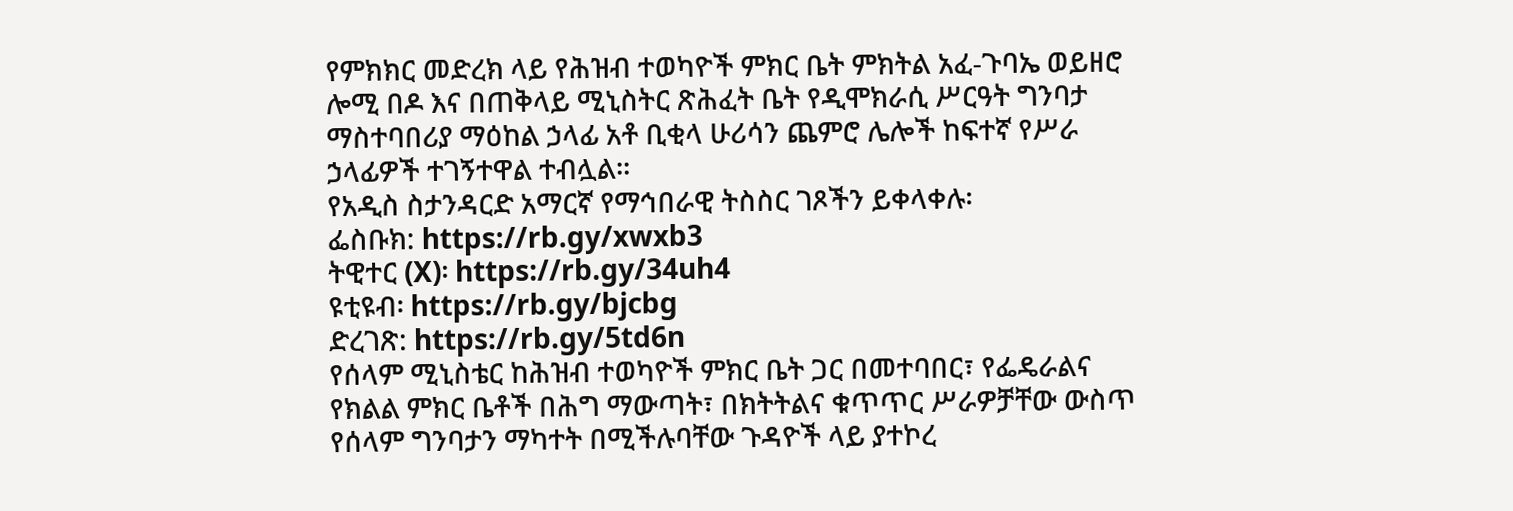የምክክር መድረክ ላይ የሕዝብ ተወካዮች ምክር ቤት ምክትል አፈ-ጉባኤ ወይዘሮ ሎሚ በዶ እና በጠቅላይ ሚኒስትር ጽሕፈት ቤት የዲሞክራሲ ሥርዓት ግንባታ ማስተባበሪያ ማዕከል ኃላፊ አቶ ቢቂላ ሁሪሳን ጨምሮ ሌሎች ከፍተኛ የሥራ ኃላፊዎች ተገኝተዋል ተብሏል።
የአዲስ ስታንዳርድ አማርኛ የማኅበራዊ ትስስር ገጾችን ይቀላቀሉ፡
ፌስቡክ: https://rb.gy/xwxb3
ትዊተር (X)፡ https://rb.gy/34uh4
ዩቲዩብ፡ https://rb.gy/bjcbg
ድረገጽ: https://rb.gy/5td6n
የሰላም ሚኒስቴር ከሕዝብ ተወካዮች ምክር ቤት ጋር በመተባበር፣ የፌዴራልና የክልል ምክር ቤቶች በሕግ ማውጣት፣ በክትትልና ቁጥጥር ሥራዎቻቸው ውስጥ የሰላም ግንባታን ማካተት በሚችሉባቸው ጉዳዮች ላይ ያተኮረ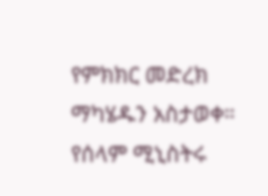የምክክር መድረክ ማካሄዱን አስታወቀ።
የሰላም ሚኒስትሩ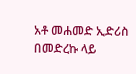አቶ መሐመድ ኢድሪስ በመድረኩ ላይ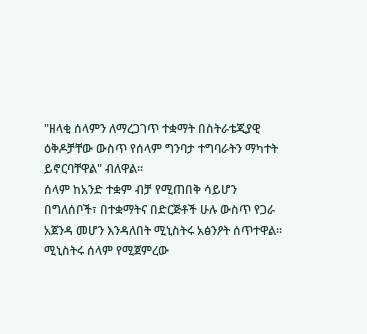"ዘላቂ ሰላምን ለማረጋገጥ ተቋማት በስትራቴጂያዊ ዕቅዶቻቸው ውስጥ የሰላም ግንባታ ተግባራትን ማካተት ይኖርባቸዋል" ብለዋል።
ሰላም ከአንድ ተቋም ብቻ የሚጠበቅ ሳይሆን በግለሰቦች፣ በተቋማትና በድርጅቶች ሁሉ ውስጥ የጋራ አጀንዳ መሆን እንዳለበት ሚኒስትሩ አፅንዖት ሰጥተዋል።
ሚኒስትሩ ሰላም የሚጀምረው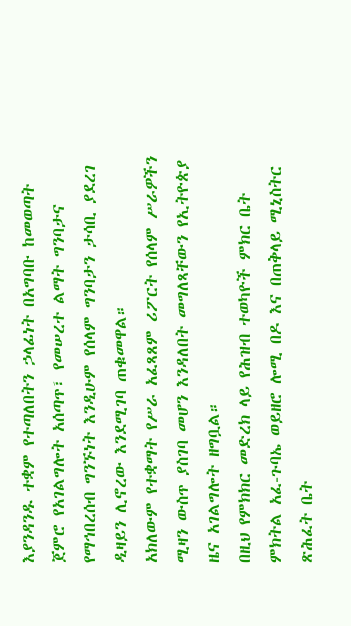እያንዳንዱ ተቋም የተጣለበትን ኃላፊነት በአግባቡ ከመወጣት ጀምሮ የአገልግሎት አሰጣጥ፣ የመሠረተ ልማት ግንባታና የማኅበረሰብ ግንኙነት እንዲሁም የሰላም ግንባታን ታሳቢ ያደረገ ዲዛይን ሊኖረው እንደሚገባ ጠቁመዋል።
አክለውም የተቋማት የሥራ አፈጻጸም ሪፖርት የሰላም ሥራዎችን ሚዛን ውስጥ ያስገባ መሆን እንዳለበት መግለጻቸውን የኢትዮጵያ ዜና አገልግሎት ዘግቧል።
በዚህ የምክክር መድረክ ላይ የሕዝብ ተወካዮች ምክር ቤት ምክትል አፈ-ጉባኤ ወይዘሮ ሎሚ በዶ እና በጠቅላይ ሚኒስትር ጽሕፈት ቤት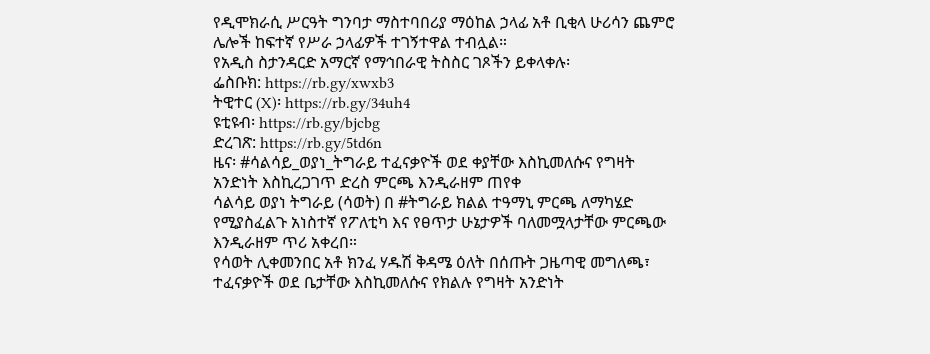የዲሞክራሲ ሥርዓት ግንባታ ማስተባበሪያ ማዕከል ኃላፊ አቶ ቢቂላ ሁሪሳን ጨምሮ ሌሎች ከፍተኛ የሥራ ኃላፊዎች ተገኝተዋል ተብሏል።
የአዲስ ስታንዳርድ አማርኛ የማኅበራዊ ትስስር ገጾችን ይቀላቀሉ፡
ፌስቡክ: https://rb.gy/xwxb3
ትዊተር (X)፡ https://rb.gy/34uh4
ዩቲዩብ፡ https://rb.gy/bjcbg
ድረገጽ: https://rb.gy/5td6n
ዜና፡ #ሳልሳይ_ወያነ_ትግራይ ተፈናቃዮች ወደ ቀያቸው እስኪመለሱና የግዛት አንድነት እስኪረጋገጥ ድረስ ምርጫ እንዲራዘም ጠየቀ
ሳልሳይ ወያነ ትግራይ (ሳወት) በ #ትግራይ ክልል ተዓማኒ ምርጫ ለማካሄድ የሚያስፈልጉ አነስተኛ የፖለቲካ እና የፀጥታ ሁኔታዎች ባለመሟላታቸው ምርጫው እንዲራዘም ጥሪ አቀረበ።
የሳወት ሊቀመንበር አቶ ክንፈ ሃዱሽ ቅዳሜ ዕለት በሰጡት ጋዜጣዊ መግለጫ፣ ተፈናቃዮች ወደ ቤታቸው እስኪመለሱና የክልሉ የግዛት አንድነት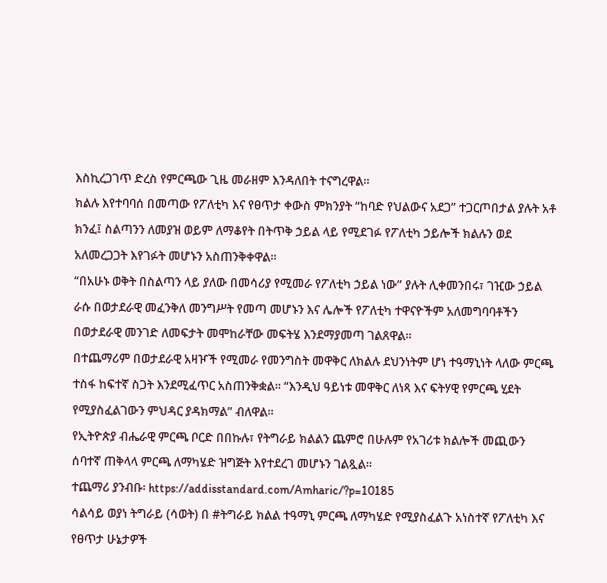እስኪረጋገጥ ድረስ የምርጫው ጊዜ መራዘም እንዳለበት ተናግረዋል።
ክልሉ እየተባባሰ በመጣው የፖለቲካ እና የፀጥታ ቀውስ ምክንያት “ከባድ የህልውና አደጋ” ተጋርጦበታል ያሉት አቶ ክንፈ፤ ስልጣንን ለመያዝ ወይም ለማቆየት በትጥቅ ኃይል ላይ የሚደገፉ የፖለቲካ ኃይሎች ክልሉን ወደ አለመረጋጋት እየገፉት መሆኑን አስጠንቅቀዋል።
“በአሁኑ ወቅት በስልጣን ላይ ያለው በመሳሪያ የሚመራ የፖለቲካ ኃይል ነው” ያሉት ሊቀመንበሩ፣ ገዢው ኃይል ራሱ በወታደራዊ መፈንቅለ መንግሥት የመጣ መሆኑን እና ሌሎች የፖለቲካ ተዋናዮችም አለመግባባቶችን በወታደራዊ መንገድ ለመፍታት መሞከራቸው መፍትሄ እንደማያመጣ ገልጸዋል።
በተጨማሪም በወታደራዊ አዛዦች የሚመራ የመንግስት መዋቅር ለክልሉ ደህንነትም ሆነ ተዓማኒነት ላለው ምርጫ ተስፋ ከፍተኛ ስጋት እንደሚፈጥር አስጠንቅቋል። “እንዲህ ዓይነቱ መዋቅር ለነጻ እና ፍትሃዊ የምርጫ ሂደት የሚያስፈልገውን ምህዳር ያዳክማል” ብለዋል።
የኢትዮጵያ ብሔራዊ ምርጫ ቦርድ በበኩሉ፣ የትግራይ ክልልን ጨምሮ በሁሉም የአገሪቱ ክልሎች መጪውን ሰባተኛ ጠቅላላ ምርጫ ለማካሄድ ዝግጅት እየተደረገ መሆኑን ገልጿል።
ተጨማሪ ያንብቡ፡ https://addisstandard.com/Amharic/?p=10185
ሳልሳይ ወያነ ትግራይ (ሳወት) በ #ትግራይ ክልል ተዓማኒ ምርጫ ለማካሄድ የሚያስፈልጉ አነስተኛ የፖለቲካ እና የፀጥታ ሁኔታዎች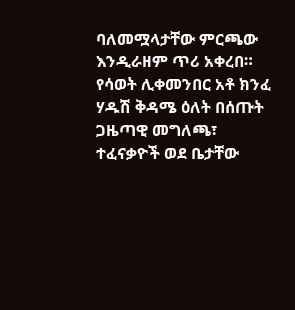ባለመሟላታቸው ምርጫው እንዲራዘም ጥሪ አቀረበ።
የሳወት ሊቀመንበር አቶ ክንፈ ሃዱሽ ቅዳሜ ዕለት በሰጡት ጋዜጣዊ መግለጫ፣ ተፈናቃዮች ወደ ቤታቸው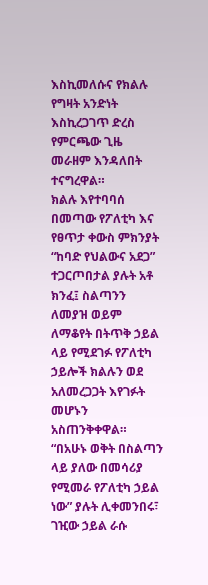እስኪመለሱና የክልሉ የግዛት አንድነት እስኪረጋገጥ ድረስ የምርጫው ጊዜ መራዘም እንዳለበት ተናግረዋል።
ክልሉ እየተባባሰ በመጣው የፖለቲካ እና የፀጥታ ቀውስ ምክንያት “ከባድ የህልውና አደጋ” ተጋርጦበታል ያሉት አቶ ክንፈ፤ ስልጣንን ለመያዝ ወይም ለማቆየት በትጥቅ ኃይል ላይ የሚደገፉ የፖለቲካ ኃይሎች ክልሉን ወደ አለመረጋጋት እየገፉት መሆኑን አስጠንቅቀዋል።
“በአሁኑ ወቅት በስልጣን ላይ ያለው በመሳሪያ የሚመራ የፖለቲካ ኃይል ነው” ያሉት ሊቀመንበሩ፣ ገዢው ኃይል ራሱ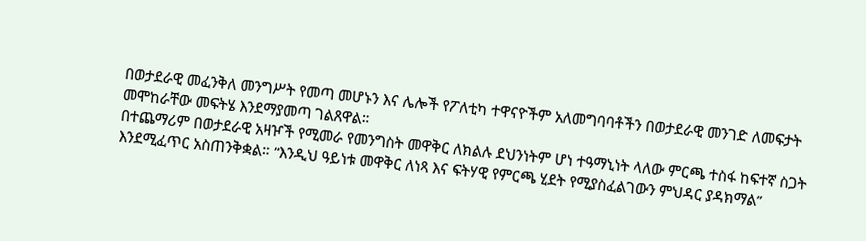በወታደራዊ መፈንቅለ መንግሥት የመጣ መሆኑን እና ሌሎች የፖለቲካ ተዋናዮችም አለመግባባቶችን በወታደራዊ መንገድ ለመፍታት መሞከራቸው መፍትሄ እንደማያመጣ ገልጸዋል።
በተጨማሪም በወታደራዊ አዛዦች የሚመራ የመንግስት መዋቅር ለክልሉ ደህንነትም ሆነ ተዓማኒነት ላለው ምርጫ ተስፋ ከፍተኛ ስጋት እንደሚፈጥር አስጠንቅቋል። “እንዲህ ዓይነቱ መዋቅር ለነጻ እና ፍትሃዊ የምርጫ ሂደት የሚያስፈልገውን ምህዳር ያዳክማል”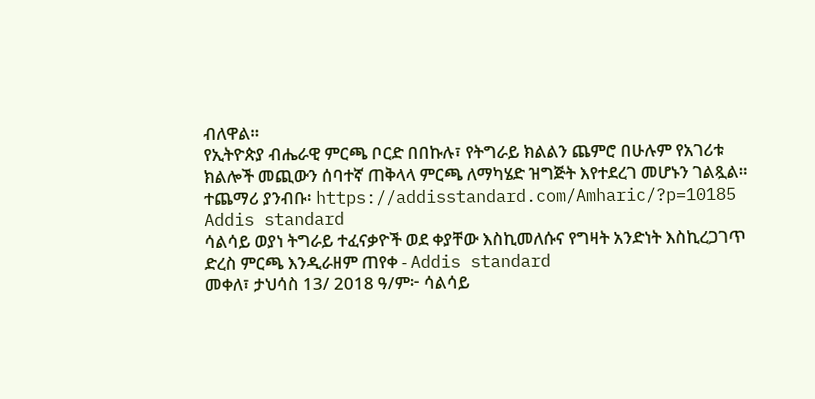ብለዋል።
የኢትዮጵያ ብሔራዊ ምርጫ ቦርድ በበኩሉ፣ የትግራይ ክልልን ጨምሮ በሁሉም የአገሪቱ ክልሎች መጪውን ሰባተኛ ጠቅላላ ምርጫ ለማካሄድ ዝግጅት እየተደረገ መሆኑን ገልጿል።
ተጨማሪ ያንብቡ፡ https://addisstandard.com/Amharic/?p=10185
Addis standard
ሳልሳይ ወያነ ትግራይ ተፈናቃዮች ወደ ቀያቸው እስኪመለሱና የግዛት አንድነት እስኪረጋገጥ ድረስ ምርጫ እንዲራዘም ጠየቀ - Addis standard
መቀለ፣ ታህሳስ 13/ 2018 ዓ/ም፦ ሳልሳይ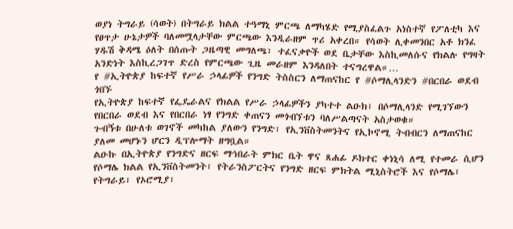ወያነ ትግራይ (ሳወት) በትግራይ ክልል ተዓማኒ ምርጫ ለማካሄድ የሚያስፈልጉ አነስተኛ የፖለቲካ እና የፀጥታ ሁኔታዎች ባለመሟላታቸው ምርጫው እንዲራዘም ጥሪ አቀረበ። የሳወት ሊቀመንበር አቶ ክንፈ ሃዱሽ ቅዳሜ ዕለት በሰጡት ጋዜጣዊ መግለጫ፣ ተፈናቃዮች ወደ ቤታቸው እስኪመለሱና የክልሉ የግዛት አንድነት እስኪረጋገጥ ድረስ የምርጫው ጊዜ መራዘም እንዳለበት ተናግረዋል።…
የ #ኢትዮጵያ ከፍተኛ የሥራ ኃላፊዎች የንግድ ትስስርን ለማጠናከር የ #ሶማሊላንድን #በርበራ ወደብ ጎበኙ
የኢትዮጵያ ከፍተኛ የፌዴራልና የክልል የሥራ ኃላፊዎችን ያካተተ ልዑክ፣ በሶማሊላንድ የሚገኘውን የበርበራ ወደብ እና የበርበራ ነፃ የንግድ ቀጠናን መጎብኘቱን ባለሥልጣናት አስታወቁ።
ጉብኝቱ በሁለቱ ወገኖች መካከል ያለውን የንግድ፣ የኢንቨስትመንትና የኢኮኖሚ ትብብርን ለማጠናከር ያለመ መሆኑን ሆርን ዲፕሎማት ዘግቧል።
ልዑኩ በኢትዮጵያ የንግድና ዘርፍ ማኅበራት ምክር ቤት ዋና ጸሐፊ ዶክተር ቀነኒሳ ለሚ የተመራ ሲሆን የሶማሌ ክልል የኢንቨስትመንት፣ የትራንስፖርትና የንግድ ዘርፍ ምክትል ሚኒስትሮች እና የሶማሌ፣ የትግራይ፣ የኦሮሚያ፣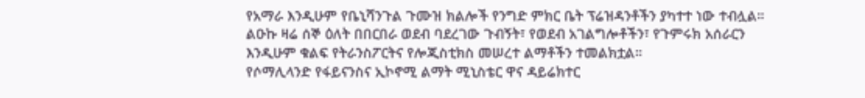የአማራ እንዲሁም የቤኒሻንጉል ጉሙዝ ክልሎች የንግድ ምክር ቤት ፕሬዝዳንቶችን ያካተተ ነው ተብሏል።
ልዑኩ ዛሬ ሰኞ ዕለት በበርበራ ወደብ ባደረገው ጉብኝት፣ የወደብ አገልግሎቶችን፣ የጉምሩክ አሰራርን እንዲሁም ቁልፍ የትራንስፖርትና የሎጂስቲክስ መሠረተ ልማቶችን ተመልክቷል።
የሶማሊላንድ የፋይናንስና ኢኮኖሚ ልማት ሚኒስቴር ዋና ዳይሬክተር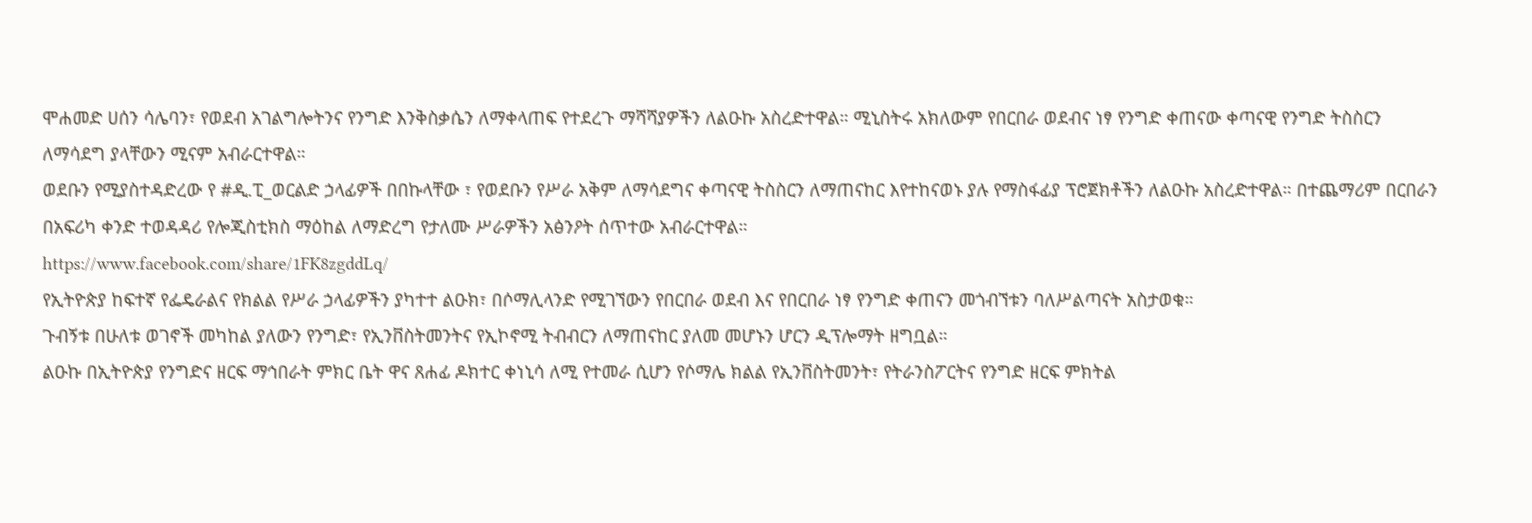ሞሐመድ ሀሰን ሳሌባን፣ የወደብ አገልግሎትንና የንግድ እንቅስቃሴን ለማቀላጠፍ የተደረጉ ማሻሻያዎችን ለልዑኩ አስረድተዋል። ሚኒስትሩ አክለውም የበርበራ ወደብና ነፃ የንግድ ቀጠናው ቀጣናዊ የንግድ ትስስርን ለማሳደግ ያላቸውን ሚናም አብራርተዋል።
ወደቡን የሚያስተዳድረው የ #ዲ.ፒ_ወርልድ ኃላፊዎች በበኩላቸው ፣ የወደቡን የሥራ አቅም ለማሳደግና ቀጣናዊ ትስስርን ለማጠናከር እየተከናወኑ ያሉ የማስፋፊያ ፕሮጀክቶችን ለልዑኩ አስረድተዋል። በተጨማሪም በርበራን በአፍሪካ ቀንድ ተወዳዳሪ የሎጂስቲክስ ማዕከል ለማድረግ የታለሙ ሥራዎችን አፅንዖት ሰጥተው አብራርተዋል።
https://www.facebook.com/share/1FK8zgddLq/
የኢትዮጵያ ከፍተኛ የፌዴራልና የክልል የሥራ ኃላፊዎችን ያካተተ ልዑክ፣ በሶማሊላንድ የሚገኘውን የበርበራ ወደብ እና የበርበራ ነፃ የንግድ ቀጠናን መጎብኘቱን ባለሥልጣናት አስታወቁ።
ጉብኝቱ በሁለቱ ወገኖች መካከል ያለውን የንግድ፣ የኢንቨስትመንትና የኢኮኖሚ ትብብርን ለማጠናከር ያለመ መሆኑን ሆርን ዲፕሎማት ዘግቧል።
ልዑኩ በኢትዮጵያ የንግድና ዘርፍ ማኅበራት ምክር ቤት ዋና ጸሐፊ ዶክተር ቀነኒሳ ለሚ የተመራ ሲሆን የሶማሌ ክልል የኢንቨስትመንት፣ የትራንስፖርትና የንግድ ዘርፍ ምክትል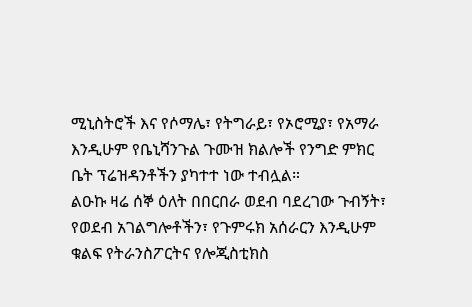ሚኒስትሮች እና የሶማሌ፣ የትግራይ፣ የኦሮሚያ፣ የአማራ እንዲሁም የቤኒሻንጉል ጉሙዝ ክልሎች የንግድ ምክር ቤት ፕሬዝዳንቶችን ያካተተ ነው ተብሏል።
ልዑኩ ዛሬ ሰኞ ዕለት በበርበራ ወደብ ባደረገው ጉብኝት፣ የወደብ አገልግሎቶችን፣ የጉምሩክ አሰራርን እንዲሁም ቁልፍ የትራንስፖርትና የሎጂስቲክስ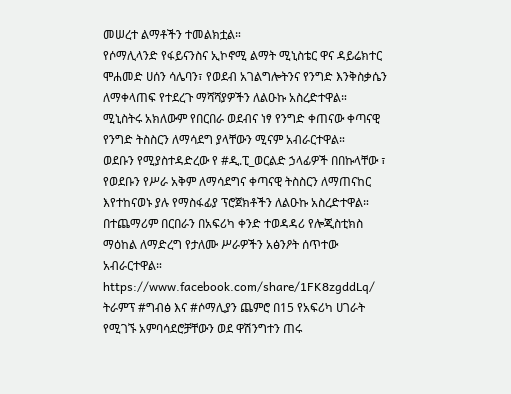መሠረተ ልማቶችን ተመልክቷል።
የሶማሊላንድ የፋይናንስና ኢኮኖሚ ልማት ሚኒስቴር ዋና ዳይሬክተር ሞሐመድ ሀሰን ሳሌባን፣ የወደብ አገልግሎትንና የንግድ እንቅስቃሴን ለማቀላጠፍ የተደረጉ ማሻሻያዎችን ለልዑኩ አስረድተዋል። ሚኒስትሩ አክለውም የበርበራ ወደብና ነፃ የንግድ ቀጠናው ቀጣናዊ የንግድ ትስስርን ለማሳደግ ያላቸውን ሚናም አብራርተዋል።
ወደቡን የሚያስተዳድረው የ #ዲ.ፒ_ወርልድ ኃላፊዎች በበኩላቸው ፣ የወደቡን የሥራ አቅም ለማሳደግና ቀጣናዊ ትስስርን ለማጠናከር እየተከናወኑ ያሉ የማስፋፊያ ፕሮጀክቶችን ለልዑኩ አስረድተዋል። በተጨማሪም በርበራን በአፍሪካ ቀንድ ተወዳዳሪ የሎጂስቲክስ ማዕከል ለማድረግ የታለሙ ሥራዎችን አፅንዖት ሰጥተው አብራርተዋል።
https://www.facebook.com/share/1FK8zgddLq/
ትራምፕ #ግብፅ እና #ሶማሊያን ጨምሮ በ15 የአፍሪካ ሀገራት የሚገኙ አምባሳደሮቻቸውን ወደ ዋሽንግተን ጠሩ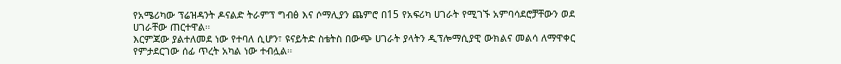የአሜሪካው ፕሬዝዳንት ዶናልድ ትራምፕ ግብፅ እና ሶማሊያን ጨምሮ በ15 የአፍሪካ ሀገራት የሚገኙ አምባሳደሮቻቸውን ወደ ሀገራቸው ጠርተዋል።
እርምጃው ያልተለመደ ነው የተባለ ሲሆን፣ ዩናይትድ ስቴትስ በውጭ ሀገራት ያላትን ዲፕሎማሲያዊ ውክልና መልሳ ለማዋቀር የምታደርገው ሰፊ ጥረት አካል ነው ተብሏል።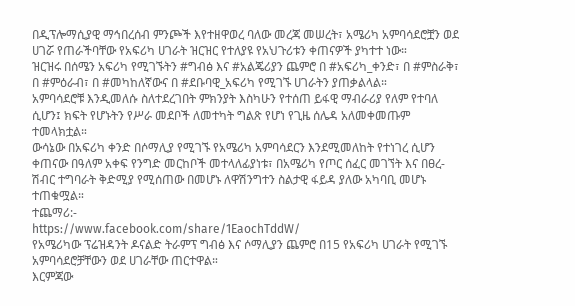በዲፕሎማሲያዊ ማኅበረሰብ ምንጮች እየተዘዋወረ ባለው መረጃ መሠረት፣ አሜሪካ አምባሳደሮቿን ወደ ሀገሯ የጠራችባቸው የአፍሪካ ሀገራት ዝርዝር የተለያዩ የአህጉሪቱን ቀጠናዎች ያካተተ ነው።
ዝርዝሩ በሰሜን አፍሪካ የሚገኙትን #ግብፅ እና #አልጄሪያን ጨምሮ በ #አፍሪካ_ቀንድ፣ በ #ምስራቅ፣ በ #ምዕራብ፣ በ #መካከለኛውና በ #ደቡባዊ_አፍሪካ የሚገኙ ሀገራትን ያጠቃልላል።
አምባሳደሮቹ እንዲመለሱ ስለተደረገበት ምክንያት እስካሁን የተሰጠ ይፋዊ ማብራሪያ የለም የተባለ ሲሆን፤ ክፍት የሆኑትን የሥራ መደቦች ለመተካት ግልጽ የሆነ የጊዜ ሰሌዳ አለመቀመጡም ተመላክቷል።
ውሳኔው በአፍሪካ ቀንድ በሶማሊያ የሚገኙ የአሜሪካ አምባሳደርን እንደሚመለከት የተነገረ ሲሆን ቀጠናው በዓለም አቀፍ የንግድ መርከቦች መተላለፊያነቱ፣ በአሜሪካ የጦር ሰፈር መገኘት እና በፀረ-ሽብር ተግባራት ቅድሚያ የሚሰጠው በመሆኑ ለዋሽንግተን ስልታዊ ፋይዳ ያለው አካባቢ መሆኑ ተጠቁሟል።
ተጨማሪ:-
https://www.facebook.com/share/1EaochTddW/
የአሜሪካው ፕሬዝዳንት ዶናልድ ትራምፕ ግብፅ እና ሶማሊያን ጨምሮ በ15 የአፍሪካ ሀገራት የሚገኙ አምባሳደሮቻቸውን ወደ ሀገራቸው ጠርተዋል።
እርምጃው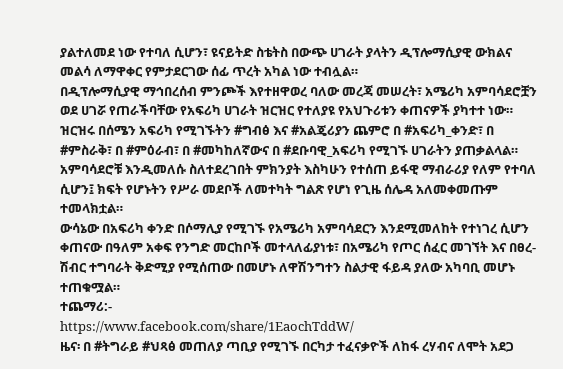ያልተለመደ ነው የተባለ ሲሆን፣ ዩናይትድ ስቴትስ በውጭ ሀገራት ያላትን ዲፕሎማሲያዊ ውክልና መልሳ ለማዋቀር የምታደርገው ሰፊ ጥረት አካል ነው ተብሏል።
በዲፕሎማሲያዊ ማኅበረሰብ ምንጮች እየተዘዋወረ ባለው መረጃ መሠረት፣ አሜሪካ አምባሳደሮቿን ወደ ሀገሯ የጠራችባቸው የአፍሪካ ሀገራት ዝርዝር የተለያዩ የአህጉሪቱን ቀጠናዎች ያካተተ ነው።
ዝርዝሩ በሰሜን አፍሪካ የሚገኙትን #ግብፅ እና #አልጄሪያን ጨምሮ በ #አፍሪካ_ቀንድ፣ በ #ምስራቅ፣ በ #ምዕራብ፣ በ #መካከለኛውና በ #ደቡባዊ_አፍሪካ የሚገኙ ሀገራትን ያጠቃልላል።
አምባሳደሮቹ እንዲመለሱ ስለተደረገበት ምክንያት እስካሁን የተሰጠ ይፋዊ ማብራሪያ የለም የተባለ ሲሆን፤ ክፍት የሆኑትን የሥራ መደቦች ለመተካት ግልጽ የሆነ የጊዜ ሰሌዳ አለመቀመጡም ተመላክቷል።
ውሳኔው በአፍሪካ ቀንድ በሶማሊያ የሚገኙ የአሜሪካ አምባሳደርን እንደሚመለከት የተነገረ ሲሆን ቀጠናው በዓለም አቀፍ የንግድ መርከቦች መተላለፊያነቱ፣ በአሜሪካ የጦር ሰፈር መገኘት እና በፀረ-ሽብር ተግባራት ቅድሚያ የሚሰጠው በመሆኑ ለዋሽንግተን ስልታዊ ፋይዳ ያለው አካባቢ መሆኑ ተጠቁሟል።
ተጨማሪ:-
https://www.facebook.com/share/1EaochTddW/
ዜና፡ በ #ትግራይ #ህጻፅ መጠለያ ጣቢያ የሚገኙ በርካታ ተፈናቃዮች ለከፋ ረሃብና ለሞት አደጋ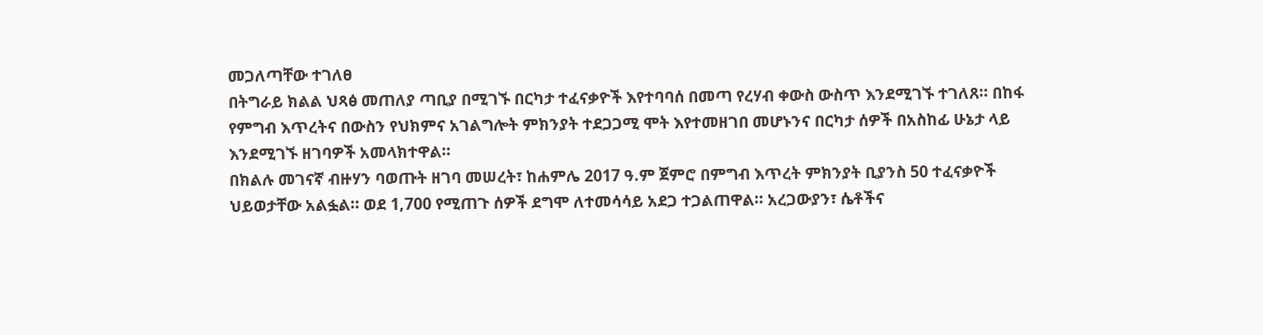መጋለጣቸው ተገለፀ
በትግራይ ክልል ህጻፅ መጠለያ ጣቢያ በሚገኙ በርካታ ተፈናቃዮች እየተባባሰ በመጣ የረሃብ ቀውስ ውስጥ እንደሚገኙ ተገለጸ። በከፋ የምግብ እጥረትና በውስን የህክምና አገልግሎት ምክንያት ተደጋጋሚ ሞት እየተመዘገበ መሆኑንና በርካታ ሰዎች በአስከፊ ሁኔታ ላይ እንደሚገኙ ዘገባዎች አመላክተዋል።
በክልሉ መገናኛ ብዙሃን ባወጡት ዘገባ መሠረት፣ ከሐምሌ 2017 ዓ.ም ጀምሮ በምግብ እጥረት ምክንያት ቢያንስ 50 ተፈናቃዮች ህይወታቸው አልፏል። ወደ 1,700 የሚጠጉ ሰዎች ደግሞ ለተመሳሳይ አደጋ ተጋልጠዋል። አረጋውያን፣ ሴቶችና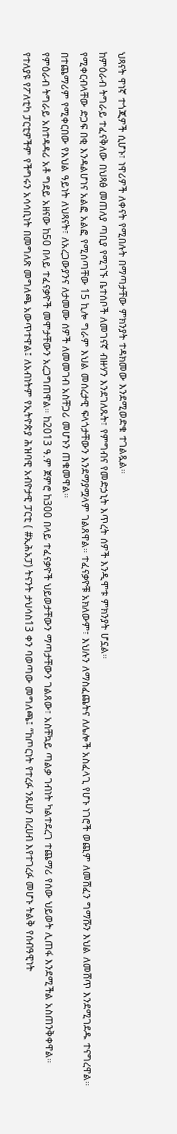ህጻናት ዋነኛ ተጎጂዎች ሲሆኑ፣ ነዋሪዎች ለቀናት የሚበሉት በማጣታቸው ምክንያት ተዳክመው እንደሚወድቁ ተገልጿል።
ከምዕራብ ትግራይ ተፈናቅለው በህጻፅ መጠለያ ጣቢያ የሚገኙ ቤተሰቦች ለመገናኛ ብዙሃን እንደገለጹት፣ የምግብና የመድኃኒት እጥረት ሰዎች እንዲሞቱ ምክንያት ሆኗል።
የሚቀርብላቸው ድጋፍ በቂ እንዳልሆነና አልፎ አልፎ የሚሰጣቸው 15 ኪሎ ግራም እህል መሰረታዊ ፍላጎታቸውን እንደማያሟላም ገልጸዋል። ተፈናቃዮቹ አክለውም፣ እህሉን ለማስፈጨትና ለሌሎች አስፈላጊ የሆኑ ነገሮች ወጪም ለመሸፈን ግማሹን እህል ለመሸጥ እንደሚገደዱ ተናግረዋል። በተጨማሪም የሚቀርበው የእህል ዓይነት ለህጻናት፣ ለአረጋውያንና ለታመሙ ሰዎች ለመመገብ አስቸጋሪ መሆኑን ጠቁመዋል።
የምዕራብ ትግራይ አስተዳዳሪ አቶ ግደይ አዘናው ከ50 በላይ ተፈናቃዮች መሞታቸውን አረጋግጠዋል። ከ2013 ዓ.ም ጀምሮ ከ300 በላይ ተፈናቃዮች ህይወታቸውን ማጣታቸውን ገልጸው፣ አስቸኳይ ጣልቃ ገብነት ካልተደረገ ተጨማሪ የሰው ህይወት ሊጠፋ እንደሚችል አስጠንቅቀዋል።
የተለያዩ የፖለቲካ ፓርቲዎችም የችግሩን አሳሳቢነት በመግለጽ መግለጫ አውጥተዋል፤ ለአብነትም የኢትዮጵያ ሕዝባዊ አብዮታዊ ፓርቲ ( #ኢሕአፓ) ትናንት ታህሳስ13 ቀን ባወጣው መግለጫ፤ “ከጦርነት የተረፉ ንጹሀን በረሀብ እየተገረፉ መሆኑ ትልቅ የሰብዓዊነት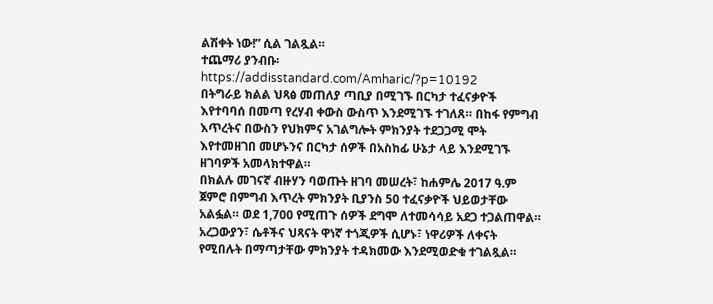ልሽቀት ነው!” ሲል ገልጿል።
ተጨማሪ ያንብቡ፡ https://addisstandard.com/Amharic/?p=10192
በትግራይ ክልል ህጻፅ መጠለያ ጣቢያ በሚገኙ በርካታ ተፈናቃዮች እየተባባሰ በመጣ የረሃብ ቀውስ ውስጥ እንደሚገኙ ተገለጸ። በከፋ የምግብ እጥረትና በውስን የህክምና አገልግሎት ምክንያት ተደጋጋሚ ሞት እየተመዘገበ መሆኑንና በርካታ ሰዎች በአስከፊ ሁኔታ ላይ እንደሚገኙ ዘገባዎች አመላክተዋል።
በክልሉ መገናኛ ብዙሃን ባወጡት ዘገባ መሠረት፣ ከሐምሌ 2017 ዓ.ም ጀምሮ በምግብ እጥረት ምክንያት ቢያንስ 50 ተፈናቃዮች ህይወታቸው አልፏል። ወደ 1,700 የሚጠጉ ሰዎች ደግሞ ለተመሳሳይ አደጋ ተጋልጠዋል። አረጋውያን፣ ሴቶችና ህጻናት ዋነኛ ተጎጂዎች ሲሆኑ፣ ነዋሪዎች ለቀናት የሚበሉት በማጣታቸው ምክንያት ተዳክመው እንደሚወድቁ ተገልጿል።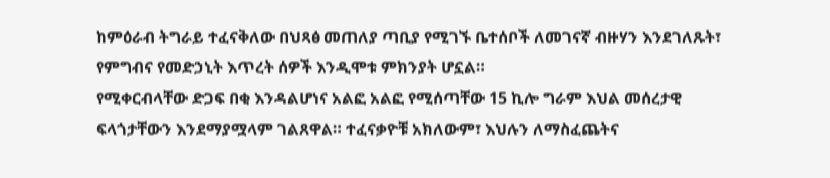ከምዕራብ ትግራይ ተፈናቅለው በህጻፅ መጠለያ ጣቢያ የሚገኙ ቤተሰቦች ለመገናኛ ብዙሃን እንደገለጹት፣ የምግብና የመድኃኒት እጥረት ሰዎች እንዲሞቱ ምክንያት ሆኗል።
የሚቀርብላቸው ድጋፍ በቂ እንዳልሆነና አልፎ አልፎ የሚሰጣቸው 15 ኪሎ ግራም እህል መሰረታዊ ፍላጎታቸውን እንደማያሟላም ገልጸዋል። ተፈናቃዮቹ አክለውም፣ እህሉን ለማስፈጨትና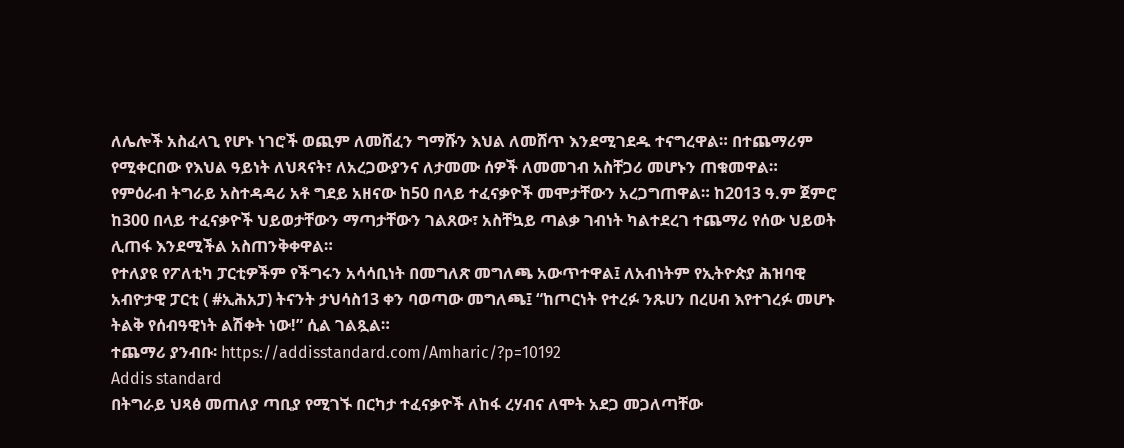ለሌሎች አስፈላጊ የሆኑ ነገሮች ወጪም ለመሸፈን ግማሹን እህል ለመሸጥ እንደሚገደዱ ተናግረዋል። በተጨማሪም የሚቀርበው የእህል ዓይነት ለህጻናት፣ ለአረጋውያንና ለታመሙ ሰዎች ለመመገብ አስቸጋሪ መሆኑን ጠቁመዋል።
የምዕራብ ትግራይ አስተዳዳሪ አቶ ግደይ አዘናው ከ50 በላይ ተፈናቃዮች መሞታቸውን አረጋግጠዋል። ከ2013 ዓ.ም ጀምሮ ከ300 በላይ ተፈናቃዮች ህይወታቸውን ማጣታቸውን ገልጸው፣ አስቸኳይ ጣልቃ ገብነት ካልተደረገ ተጨማሪ የሰው ህይወት ሊጠፋ እንደሚችል አስጠንቅቀዋል።
የተለያዩ የፖለቲካ ፓርቲዎችም የችግሩን አሳሳቢነት በመግለጽ መግለጫ አውጥተዋል፤ ለአብነትም የኢትዮጵያ ሕዝባዊ አብዮታዊ ፓርቲ ( #ኢሕአፓ) ትናንት ታህሳስ13 ቀን ባወጣው መግለጫ፤ “ከጦርነት የተረፉ ንጹሀን በረሀብ እየተገረፉ መሆኑ ትልቅ የሰብዓዊነት ልሽቀት ነው!” ሲል ገልጿል።
ተጨማሪ ያንብቡ፡ https://addisstandard.com/Amharic/?p=10192
Addis standard
በትግራይ ህጻፅ መጠለያ ጣቢያ የሚገኙ በርካታ ተፈናቃዮች ለከፋ ረሃብና ለሞት አደጋ መጋለጣቸው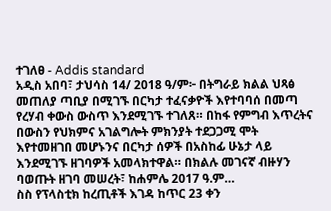ተገለፀ - Addis standard
አዲስ አበባ፣ ታህሳስ 14/ 2018 ዓ/ም፦ በትግራይ ክልል ህጻፅ መጠለያ ጣቢያ በሚገኙ በርካታ ተፈናቃዮች እየተባባሰ በመጣ የረሃብ ቀውስ ውስጥ እንደሚገኙ ተገለጸ። በከፋ የምግብ እጥረትና በውስን የህክምና አገልግሎት ምክንያት ተደጋጋሚ ሞት እየተመዘገበ መሆኑንና በርካታ ሰዎች በአስከፊ ሁኔታ ላይ እንደሚገኙ ዘገባዎች አመላክተዋል። በክልሉ መገናኛ ብዙሃን ባወጡት ዘገባ መሠረት፣ ከሐምሌ 2017 ዓ.ም…
ስስ የፕላስቲክ ከረጢቶች እገዳ ከጥር 23 ቀን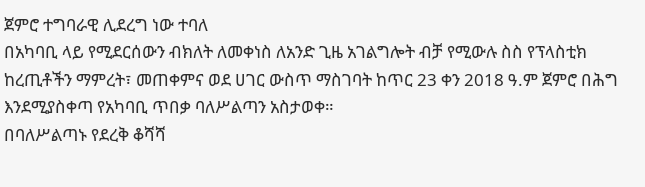ጀምሮ ተግባራዊ ሊደረግ ነው ተባለ
በአካባቢ ላይ የሚደርሰውን ብክለት ለመቀነስ ለአንድ ጊዜ አገልግሎት ብቻ የሚውሉ ስስ የፕላስቲክ ከረጢቶችን ማምረት፣ መጠቀምና ወደ ሀገር ውስጥ ማስገባት ከጥር 23 ቀን 2018 ዓ.ም ጀምሮ በሕግ እንደሚያስቀጣ የአካባቢ ጥበቃ ባለሥልጣን አስታወቀ።
በባለሥልጣኑ የደረቅ ቆሻሻ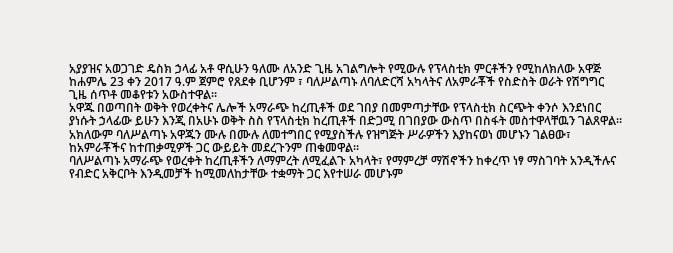አያያዝና አወጋገድ ዴስክ ኃላፊ አቶ ዋሲሁን ዓለሙ ለአንድ ጊዜ አገልግሎት የሚውሉ የፕላስቲክ ምርቶችን የሚከለክለው አዋጅ ከሐምሌ 23 ቀን 2017 ዓ.ም ጀምሮ የጸደቀ ቢሆንም ፣ ባለሥልጣኑ ለባለድርሻ አካላትና ለአምራቾች የስድስት ወራት የሽግግር ጊዜ ሰጥቶ መቆየቱን አውስተዋል።
አዋጁ በወጣበት ወቅት የወረቀትና ሌሎች አማራጭ ከረጢቶች ወደ ገበያ በመምጣታቸው የፕላስቲክ ስርጭት ቀንሶ እንደነበር ያነሱት ኃላፊው ይሁን እንጂ በአሁኑ ወቅት ስስ የፕላስቲክ ከረጢቶች በድጋሚ በገበያው ውስጥ በስፋት መስተዋላቸዉን ገልጸዋል።
አክለውም ባለሥልጣኑ አዋጁን ሙሉ በሙሉ ለመተግበር የሚያስችሉ የዝግጅት ሥራዎችን እያከናወነ መሆኑን ገልፀው፣ ከአምራቾችና ከተጠቃሚዎች ጋር ውይይት መደረጉንም ጠቁመዋል።
ባለሥልጣኑ አማራጭ የወረቀት ከረጢቶችን ለማምረት ለሚፈልጉ አካላት፣ የማምረቻ ማሽኖችን ከቀረጥ ነፃ ማስገባት አንዲችሉና የብድር አቅርቦት እንዲመቻች ከሚመለከታቸው ተቋማት ጋር እየተሠራ መሆኑም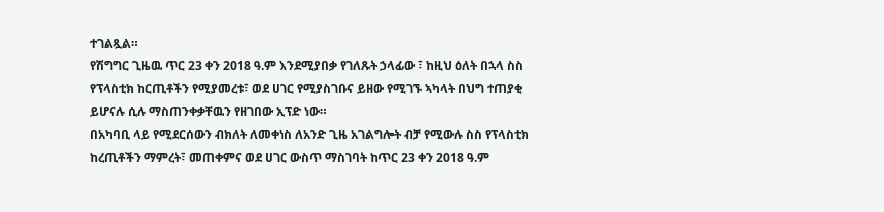ተገልጿል።
የሽግግር ጊዜዉ ጥር 23 ቀን 2018 ዓ.ም እንደሚያበቃ የገለጹት ኃላፊው ፣ ከዚህ ዕለት በኋላ ስስ የፕላስቲክ ከርጢቶችን የሚያመረቱ፣ ወደ ሀገር የሚያስገቡና ይዘው የሚገኙ ኣካላት በህግ ተጠያቂ ይሆናሉ ሲሉ ማስጠንቀቃቸዉን የዘገበው ኢፕድ ነው።
በአካባቢ ላይ የሚደርሰውን ብክለት ለመቀነስ ለአንድ ጊዜ አገልግሎት ብቻ የሚውሉ ስስ የፕላስቲክ ከረጢቶችን ማምረት፣ መጠቀምና ወደ ሀገር ውስጥ ማስገባት ከጥር 23 ቀን 2018 ዓ.ም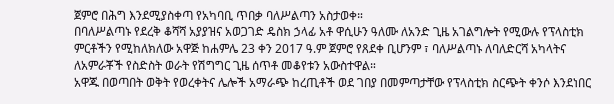ጀምሮ በሕግ እንደሚያስቀጣ የአካባቢ ጥበቃ ባለሥልጣን አስታወቀ።
በባለሥልጣኑ የደረቅ ቆሻሻ አያያዝና አወጋገድ ዴስክ ኃላፊ አቶ ዋሲሁን ዓለሙ ለአንድ ጊዜ አገልግሎት የሚውሉ የፕላስቲክ ምርቶችን የሚከለክለው አዋጅ ከሐምሌ 23 ቀን 2017 ዓ.ም ጀምሮ የጸደቀ ቢሆንም ፣ ባለሥልጣኑ ለባለድርሻ አካላትና ለአምራቾች የስድስት ወራት የሽግግር ጊዜ ሰጥቶ መቆየቱን አውስተዋል።
አዋጁ በወጣበት ወቅት የወረቀትና ሌሎች አማራጭ ከረጢቶች ወደ ገበያ በመምጣታቸው የፕላስቲክ ስርጭት ቀንሶ እንደነበር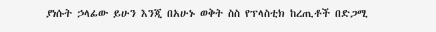ያነሱት ኃላፊው ይሁን እንጂ በአሁኑ ወቅት ስስ የፕላስቲክ ከረጢቶች በድጋሚ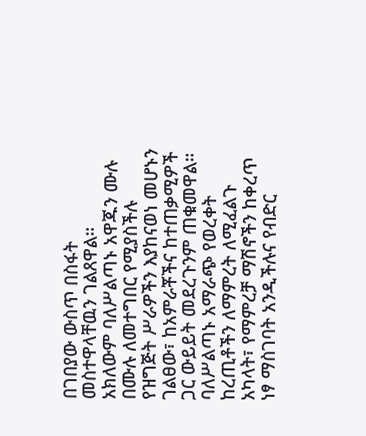በገበያው ውስጥ በስፋት መስተዋላቸዉን ገልጸዋል።
አክለውም ባለሥልጣኑ አዋጁን ሙሉ በሙሉ ለመተግበር የሚያስችሉ የዝግጅት ሥራዎችን እያከናወነ መሆኑን ገልፀው፣ ከአምራቾችና ከተጠቃሚዎች ጋር ውይይት መደረጉንም ጠቁመዋል።
ባለሥልጣኑ አማራጭ የወረቀት ከረጢቶችን ለማምረት ለሚፈልጉ አካላት፣ የማምረቻ ማሽኖችን ከቀረጥ ነፃ ማስገባት አንዲችሉና የብድር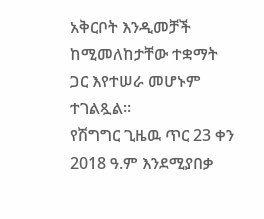አቅርቦት እንዲመቻች ከሚመለከታቸው ተቋማት ጋር እየተሠራ መሆኑም ተገልጿል።
የሽግግር ጊዜዉ ጥር 23 ቀን 2018 ዓ.ም እንደሚያበቃ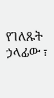የገለጹት ኃላፊው ፣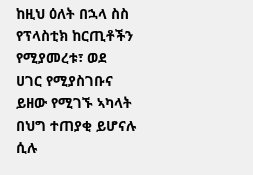ከዚህ ዕለት በኋላ ስስ የፕላስቲክ ከርጢቶችን የሚያመረቱ፣ ወደ ሀገር የሚያስገቡና ይዘው የሚገኙ ኣካላት በህግ ተጠያቂ ይሆናሉ ሲሉ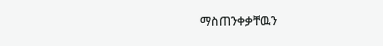ማስጠንቀቃቸዉን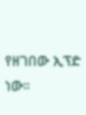የዘገበው ኢፕድ ነው።